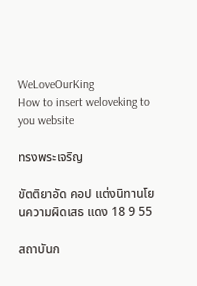WeLoveOurKing
How to insert weloveking to you website

ทรงพระเจริญ

ขัตติยาอัด คอป แต่งนิทานโยนความผิดเสธ แดง 18 9 55

สถาบันก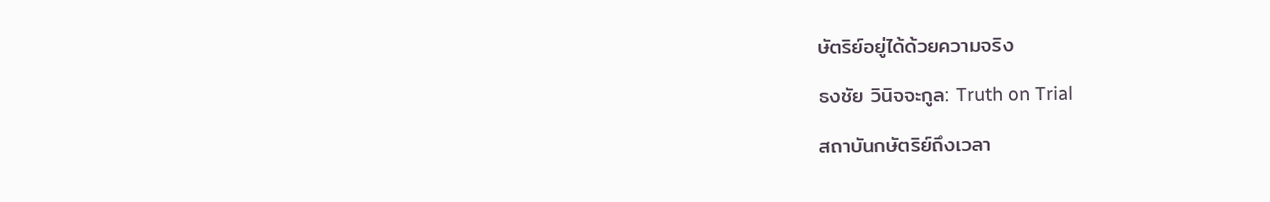ษัตริย์อยู่ได้ด้วยความจริง

ธงชัย วินิจจะกูล: Truth on Trial

สถาบันกษัตริย์ถึงเวลา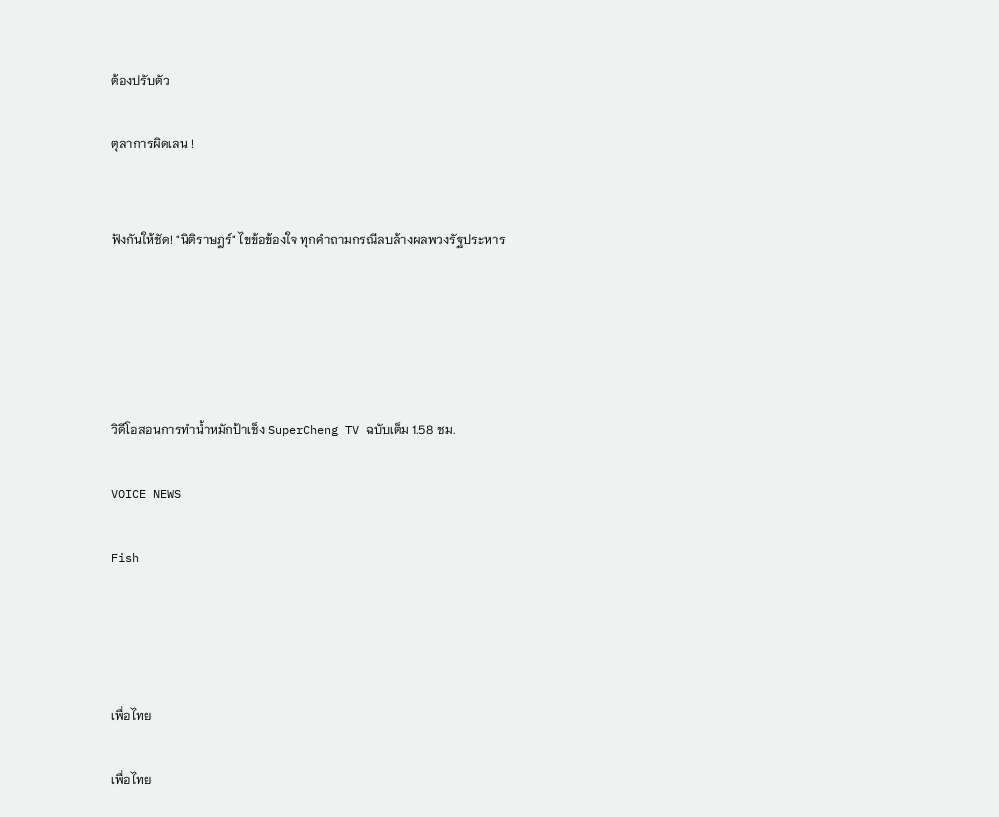ต้องปรับตัว

ตุลาการผิดเลน !


ฟังกันให้ชัด! "นิติราษฎร์" ไขข้อข้องใจ ทุกคำถามกรณีลบล้างผลพวงรัฐประหาร





วิดีโอสอนการทำน้ำหมักป้าเช็ง SuperCheng TV ฉบับเต็ม 1.58 ชม.

VOICE NEWS

Fish




เพื่อไทย

เพื่อไทย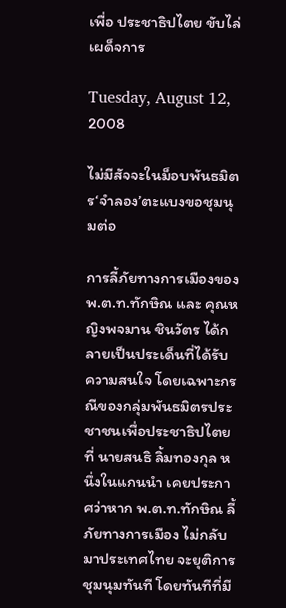เพื่อ ประชาธิปไตย ขับไล่ เผด็จการ

Tuesday, August 12, 2008

ไม่มีสัจจะในม็อบพันธมิตร‘จำลอง’ตะแบงขอชุมนุมต่อ

การลี้ภัยทางการเมืองของ พ.ต.ท.ทักษิณ และ คุณหญิงพจมาน ชินวัตร ได้กลายเป็นประเด็นที่ได้รับความสนใจ โดยเฉพาะกรณีของกลุ่มพันธมิตรประชาชนเพื่อประชาธิปไตย ที่ นายสนธิ ลิ้มทองกุล หนึ่งในแกนนำ เคยประกาศว่าหาก พ.ต.ท.ทักษิณ ลี้ภัยทางการเมือง ไม่กลับมาประเทศไทย จะยุติการชุมนุมทันที โดยทันทีที่มี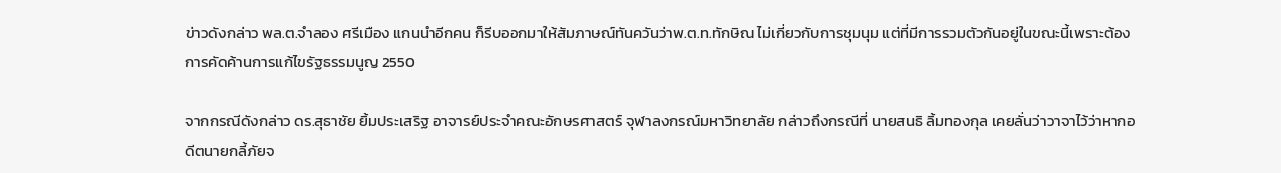ข่าวดังกล่าว พล.ต.จำลอง ศรีเมือง แกนนำอีกคน ก็รีบออกมาให้สัมภาษณ์ทันควันว่าพ.ต.ท.ทักษิณ ไม่เกี่ยวกับการชุมนุม แต่ที่มีการรวมตัวกันอยู่ในขณะนี้เพราะต้องการคัดค้านการแก้ไขรัฐธรรมนูญ 2550

จากกรณีดังกล่าว ดร.สุธาชัย ยิ้มประเสริฐ อาจารย์ประจำคณะอักษรศาสตร์ จุฬาลงกรณ์มหาวิทยาลัย กล่าวถึงกรณีที่ นายสนธิ ลิ้มทองกุล เคยลั่นว่าวาจาไว้ว่าหากอดีตนายกลี้ภัยจ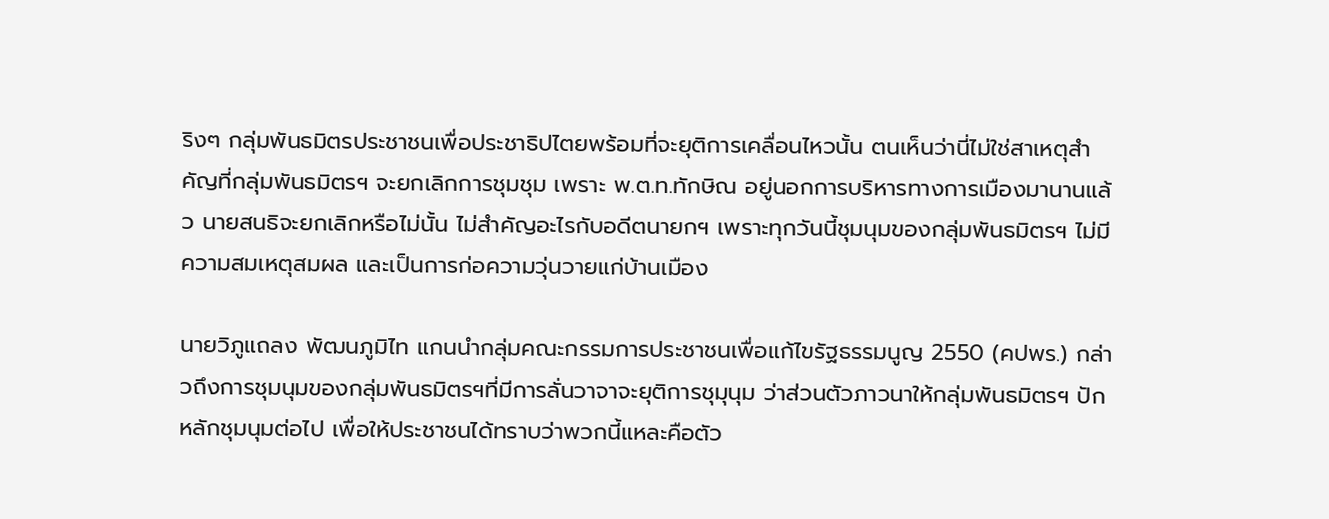ริงๆ กลุ่มพันธมิตรประชาชนเพื่อประชาธิปไตยพร้อมที่จะยุติการเคลื่อนไหวนั้น ตนเห็นว่านี่ไม่ใช่สาเหตุสำคัญที่กลุ่มพันธมิตรฯ จะยกเลิกการชุมชุม เพราะ พ.ต.ท.ทักษิณ อยู่นอกการบริหารทางการเมืองมานานแล้ว นายสนธิจะยกเลิกหรือไม่นั้น ไม่สำคัญอะไรกับอดีตนายกฯ เพราะทุกวันนี้ชุมนุมของกลุ่มพันธมิตรฯ ไม่มีความสมเหตุสมผล และเป็นการก่อความวุ่นวายแก่บ้านเมือง

นายวิภูแถลง พัฒนภูมิไท แกนนำกลุ่มคณะกรรมการประชาชนเพื่อแก้ไขรัฐธรรมนูญ 2550 (คปพร.) กล่าวถึงการชุมนุมของกลุ่มพันธมิตรฯที่มีการลั่นวาจาจะยุติการชุมุนุม ว่าส่วนตัวภาวนาให้กลุ่มพันธมิตรฯ ปักหลักชุมนุมต่อไป เพื่อให้ประชาชนได้ทราบว่าพวกนี้แหละคือตัว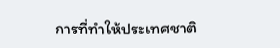การที่ทำให้ประเทศชาติ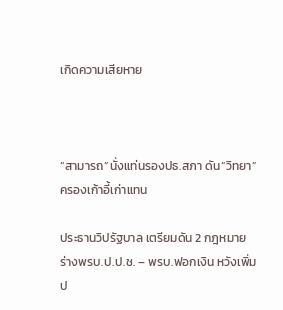เกิดความเสียหาย



“สามารถ”นั่งแท่นรองปธ.สภา ดัน“วิทยา”ครองเก้าอี้เก่าแทน

ประธานวิปรัฐบาล เตรียมดัน 2 กฎหมาย ร่างพรบ.ป.ป.ช. – พรบ.ฟอกเงิน หวังเพิ่มป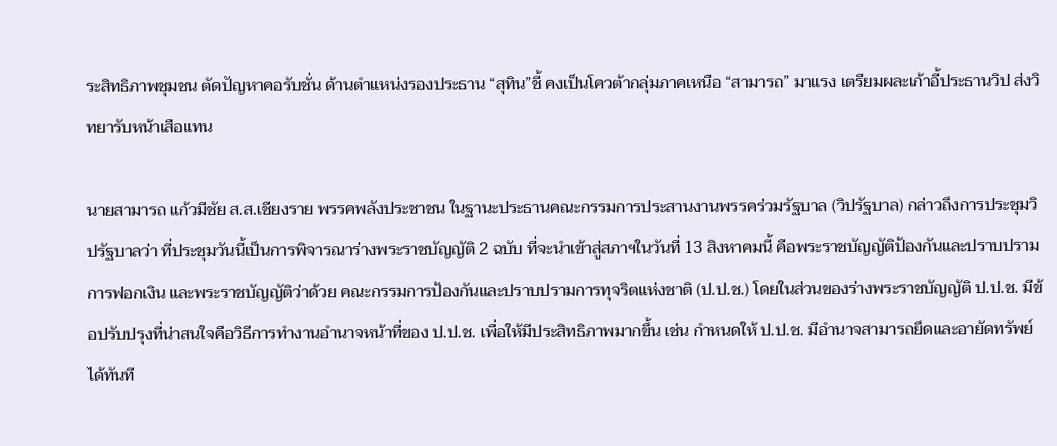ระสิทธิภาพชุมชน ตัดปัญหาคอรับชั่น ด้านตำแหน่งรองประธาน “สุทิน”ชี้ คงเป็นโควต้ากลุ่มภาคเหนือ “สามารถ” มาแรง เตรียมผละเก้าอี้ประธานวิป ส่งวิทยารับหน้าเสือแทน

นายสามารถ แก้วมีชัย ส.ส.เชียงราย พรรคพลังประชาชน ในฐานะประธานคณะกรรมการประสานงานพรรคร่วมรัฐบาล (วิปรัฐบาล) กล่าวถึงการประชุมวิปรัฐบาลว่า ที่ประชุมวันนี้เป็นการพิจารณาร่างพระราชบัญญัติ 2 ฉบับ ที่จะนำเข้าสู่สภาฯในวันที่ 13 สิงหาคมนี้ คือพระราชบัญญัติป้องกันและปราบปรามการฟอกเงิน และพระราชบัญญัติว่าด้วย คณะกรรมการป้องกันและปราบปรามการทุจริตแห่งชาติ (ป.ป.ช.) โดยในส่วนของร่างพระราชบัญญัติ ป.ป.ช. มีข้อปรับปรุงที่น่าสนใจคือวิธีการทำงานอำนาจหน้าที่ของ ป.ป.ช. เพื่อให้มีประสิทธิภาพมากขึ้น เช่น กำหนดให้ ป.ป.ช. มีอำนาจสามารถยึดและอายัดทรัพย์ได้ทันที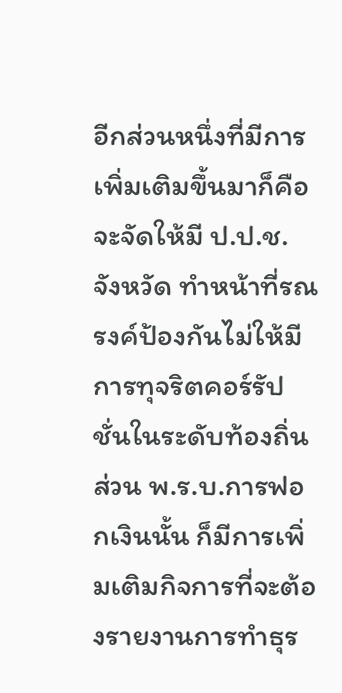อีกส่วนหนึ่งที่มีการเพิ่มเติมขึ้นมาก็คือจะจัดให้มี ป.ป.ช. จังหวัด ทำหน้าที่รณรงค์ป้องกันไม่ให้มีการทุจริตคอร์รัปชั่นในระดับท้องถิ่น ส่วน พ.ร.บ.การฟอกเงินนั้น ก็มีการเพิ่มเติมกิจการที่จะต้องรายงานการทำธุร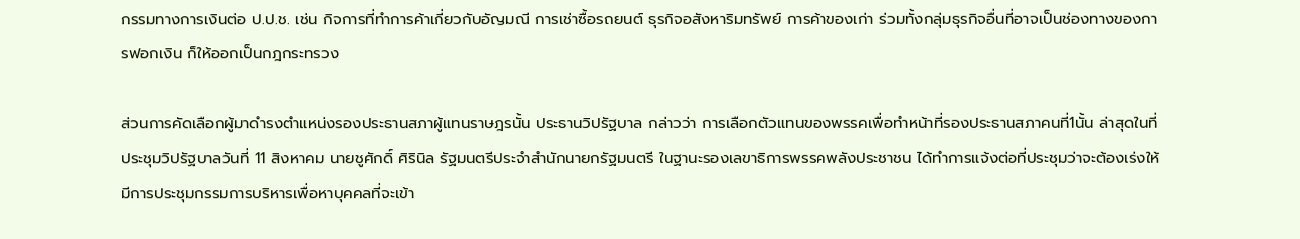กรรมทางการเงินต่อ ป.ป.ช. เช่น กิจการที่ทำการค้าเกี่ยวกับอัญมณี การเช่าซื้อรถยนต์ ธุรกิจอสังหาริมทรัพย์ การค้าของเก่า ร่วมทั้งกลุ่มธุรกิจอื่นที่อาจเป็นช่องทางของการฟอกเงิน ก็ให้ออกเป็นกฎกระทรวง

ส่วนการคัดเลือกผู้มาดำรงตำแหน่งรองประธานสภาผู้แทนราษฎรนั้น ประธานวิปรัฐบาล กล่าวว่า การเลือกตัวแทนของพรรคเพื่อทำหน้าที่รองประธานสภาคนที่1นั้น ล่าสุดในที่ประชุมวิปรัฐบาลวันที่ 11 สิงหาคม นายชูศักดิ์ ศิรินิล รัฐมนตรีประจำสำนักนายกรัฐมนตรี ในฐานะรองเลขาธิการพรรคพลังประชาชน ได้ทำการแจ้งต่อที่ประชุมว่าจะต้องเร่งให้มีการประชุมกรรมการบริหารเพื่อหาบุคคลที่จะเข้า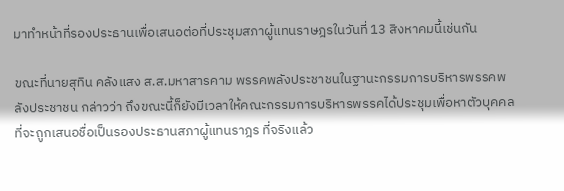มาทำหน้าที่รองประธานเพื่อเสนอต่อที่ประชุมสภาผู้แทนราษฎรในวันที่ 13 สิงหาคมนี้เช่นกัน

ขณะที่นายสุทิน คลังแสง ส.ส.มหาสารคาม พรรคพลังประชาชนในฐานะกรรมการบริหารพรรคพลังประชาชน กล่าวว่า ถึงขณะนี้ก็ยังมีเวลาให้คณะกรรมการบริหารพรรคได้ประชุมเพื่อหาตัวบุคคลที่จะถูกเสนอชื่อเป็นรองประธานสภาผู้แทนราฎร ที่จริงแล้ว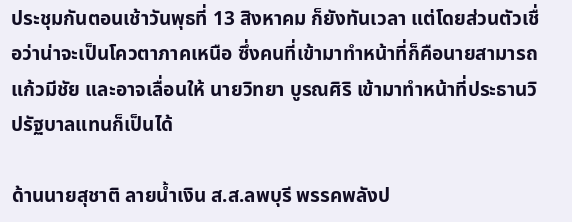ประชุมกันตอนเช้าวันพุธที่ 13 สิงหาคม ก็ยังทันเวลา แต่โดยส่วนตัวเชื่อว่าน่าจะเป็นโควตาภาคเหนือ ซึ่งคนที่เข้ามาทำหน้าที่ก็คือนายสามารถ แก้วมีชัย และอาจเลื่อนให้ นายวิทยา บูรณศิริ เข้ามาทำหน้าที่ประธานวิปรัฐบาลแทนก็เป็นได้

ด้านนายสุชาติ ลายน้ำเงิน ส.ส.ลพบุรี พรรคพลังป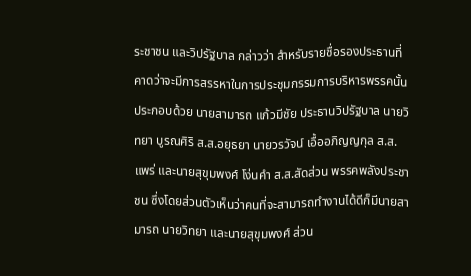ระชาชน และวิปรัฐบาล กล่าวว่า สำหรับรายชื่อรองประธานที่คาดว่าจะมีการสรรหาในการประชุมกรรมการบริหารพรรคนั้น ประกอบด้วย นายสามารถ แก้วมีชัย ประธานวิปรัฐบาล นายวิทยา บูรณศิริ ส.ส.อยุธยา นายวรวัจน์ เอื้ออภิญญกุล ส.ส.แพร่ และนายสุขุมพงศ์ โง่นคำ ส.ส.สัดส่วน พรรคพลังประชาชน ซึ่งโดยส่วนตัวเห็นว่าคนที่จะสามารถทำงานได้ดีก็มีนายสามารถ นายวิทยา และนายสุขุมพงศ์ ส่วน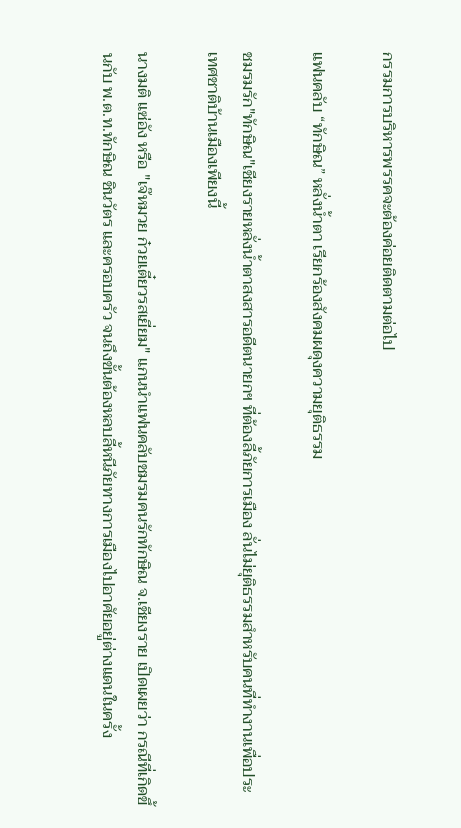กรรมการบริหารพรรคจะต้องค่อยติดตามต่อไป

แฟนคลับ “ทักษิณ” หลั่งน้ำตา เรียกร้องสังคมผดุงความยุติธรรม

ชมรมรัก"ทักษิณ"เชียงรายหลั่งน้ำตาสงสารอดีตนายกฯ ที่ต้องลี้ภัยการเมือง ลั่นไม่ยุติธรรมสำหรับคนที่ทำงานเพื่อประเทศชาติบ้านเมืองเพียงนี้

นางมติ แซ่อัง หรือ "เจ๊หมวย ก๋วยเตี๋ยวรสเยี่ยม" แกนนำแฟนคลับชมรมคนรักทักษิณ จ.เชียงราย เปิดเผยว่า กรณีที่เกิดขึ้นกับ พ.ต.ท.ทักษิณ ชินวัตร และครอบครัว จนถึงขั้นต้องหลบลี้หนีภัยทางการเมืองไปอาศัยอยู่ต่างแดนในครั้ง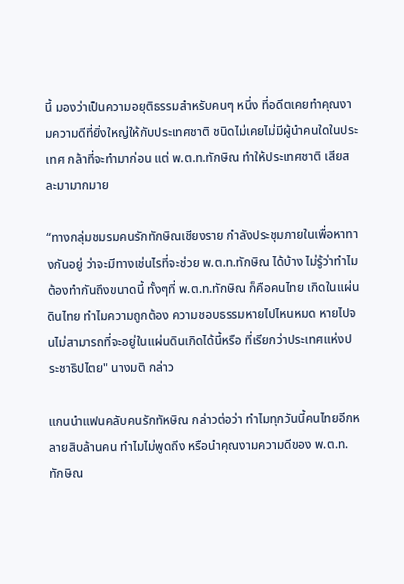นี้ มองว่าเป็นความอยุติธรรมสำหรับคนๆ หนึ่ง ที่อดีตเคยทำคุณงามความดีที่ยิ่งใหญ่ให้กับประเทศชาติ ชนิดไม่เคยไม่มีผู้นำคนใดในประเทศ กล้าที่จะทำมาก่อน แต่ พ.ต.ท.ทักษิณ ทำให้ประเทศชาติ เสียสละมามากมาย

“ทางกลุ่มชมรมคนรักทักษิณเชียงราย กำลังประชุมภายในเพื่อหาทางกันอยู่ ว่าจะมีทางเช่นไรที่จะช่วย พ.ต.ท.ทักษิณ ได้บ้าง ไม่รู้ว่าทำไมต้องทำกันถึงขนาดนี้ ทั้งๆที่ พ.ต.ท.ทักษิณ ก็คือคนไทย เกิดในแผ่นดินไทย ทำไมความถูกต้อง ความชอบธรรมหายไปไหนหมด หายไปจนไม่สามารถที่จะอยู่ในแผ่นดินเกิดได้นี้หรือ ที่เรียกว่าประเทศแห่งประชาธิปไตย" นางมติ กล่าว

แกนนำแฟนคลับคนรักทัหษิณ กล่าวต่อว่า ทำไมทุกวันนี้คนไทยอีกหลายสิบล้านคน ทำไมไม่พูดถึง หรือนำคุณงามความดีของ พ.ต.ท.ทักษิณ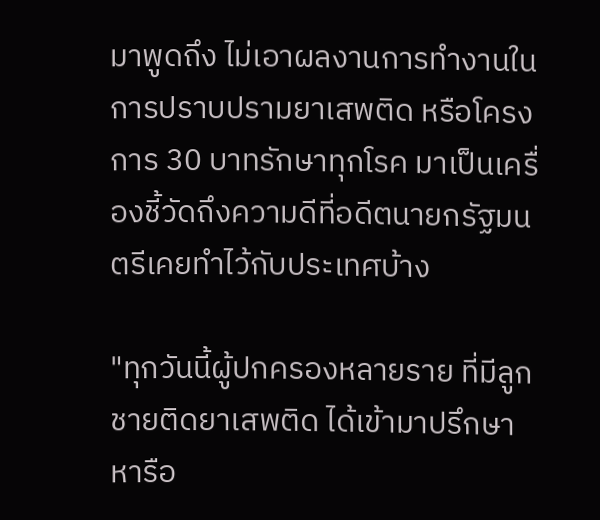มาพูดถึง ไม่เอาผลงานการทำงานในการปราบปรามยาเสพติด หรือโครงการ 30 บาทรักษาทุกโรค มาเป็นเครื่องชี้วัดถึงความดีที่อดีตนายกรัฐมนตรีเคยทำไว้กับประเทศบ้าง

"ทุกวันนี้ผู้ปกครองหลายราย ที่มีลูกชายติดยาเสพติด ได้เข้ามาปรึกษาหารือ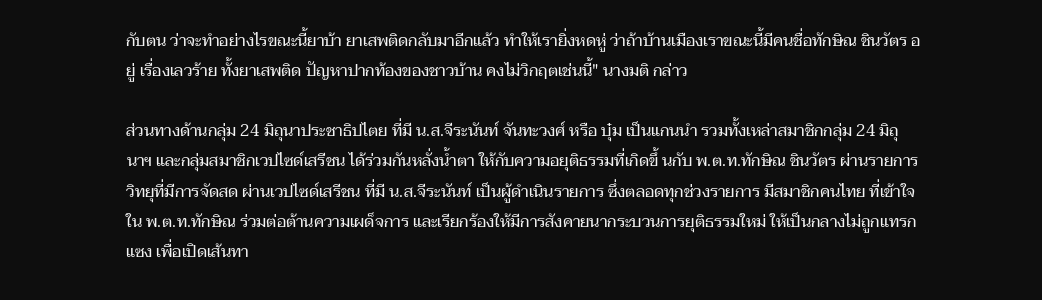กับตน ว่าจะทำอย่างไรขณะนี้ยาบ้า ยาเสพติดกลับมาอีกแล้ว ทำให้เรายิ่งหดหู่ ว่าถ้าบ้านเมืองเราขณะนี้มีคนชื่อทักษิณ ชินวัตร อยู่ เรื่องเลวร้าย ทั้งยาเสพติด ปัญหาปากท้องของชาวบ้าน คงไม่วิกฤตเช่นนี้" นางมติ กล่าว

ส่วนทางด้านกลุ่ม 24 มิถุนาประชาธิปไตย ที่มี น.ส.จีระนันท์ จันทะวงศ์ หรือ บุ๋ม เป็นแกนนำ รวมทั้งเหล่าสมาชิกกลุ่ม 24 มิถุนาฯ และกลุ่มสมาชิกเวปไซด์เสรีชน ได้ร่วมกันหลั่งน้ำตา ให้กับความอยุติธรรมที่เกิดขึ้ นกับ พ.ต.ท.ทักษิณ ชินวัตร ผ่านรายการวิทยุที่มีการจัดสด ผ่านเวปไซด์เสรีชน ที่มี น.ส.จีระนันท์ เป็นผู้ดำเนินรายการ ซึ่งตลอดทุกช่วงรายการ มีสมาชิกคนไทย ที่เข้าใจใน พ.ต.ท.ทักษิณ ร่วมต่อต้านความเผด็จการ และเรียกร้องให้มีการสังคายนากระบวนการยุติธรรมใหม่ ให้เป็นกลางไม่ถูกแทรกแซง เพื่อเปิดเส้นทา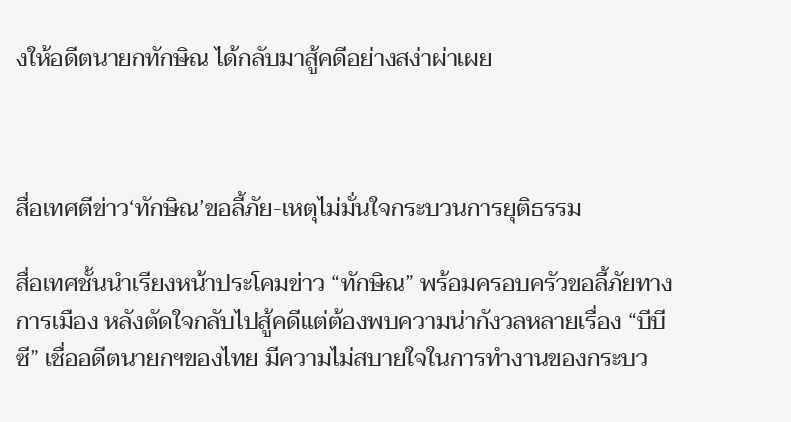งให้อดีตนายกทักษิณ ได้กลับมาสู้คดีอย่างสง่าผ่าเผย



สื่อเทศตีข่าว‘ทักษิณ’ขอลี้ภัย-เหตุไม่มั่นใจกระบวนการยุติธรรม

สื่อเทศชั้นนำเรียงหน้าประโคมข่าว “ทักษิณ” พร้อมครอบครัวขอลี้ภัยทางการเมือง หลังตัดใจกลับไปสู้คดีแต่ต้องพบความน่ากังวลหลายเรื่อง “บีบีซี” เชื่ออดีตนายกฯของไทย มีความไม่สบายใจในการทำงานของกระบว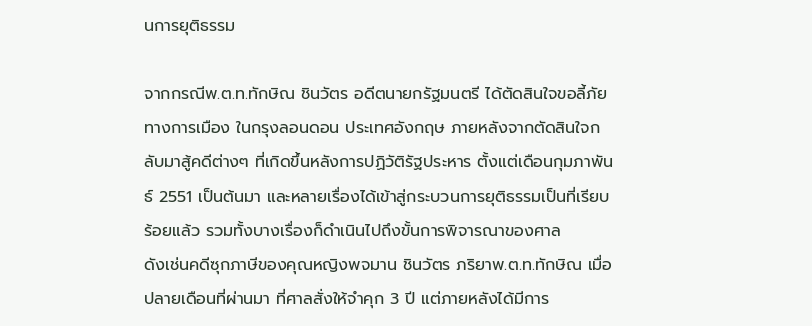นการยุติธรรม

จากกรณีพ.ต.ท.ทักษิณ ชินวัตร อดีตนายกรัฐมนตรี ได้ตัดสินใจขอลี้ภัยทางการเมือง ในกรุงลอนดอน ประเทศอังกฤษ ภายหลังจากตัดสินใจกลับมาสู้คดีต่างๆ ที่เกิดขึ้นหลังการปฏิวัติรัฐประหาร ตั้งแต่เดือนกุมภาพันธ์ 2551 เป็นต้นมา และหลายเรื่องได้เข้าสู่กระบวนการยุติธรรมเป็นที่เรียบร้อยแล้ว รวมทั้งบางเรื่องก็ดำเนินไปถึงขั้นการพิจารณาของศาล
ดังเช่นคดีซุกภาษีของคุณหญิงพจมาน ชินวัตร ภริยาพ.ต.ท.ทักษิณ เมื่อปลายเดือนที่ผ่านมา ที่ศาลสั่งให้จำคุก 3 ปี แต่ภายหลังได้มีการ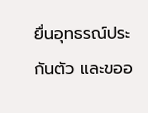ยื่นอุทธรณ์ประกันตัว และขออ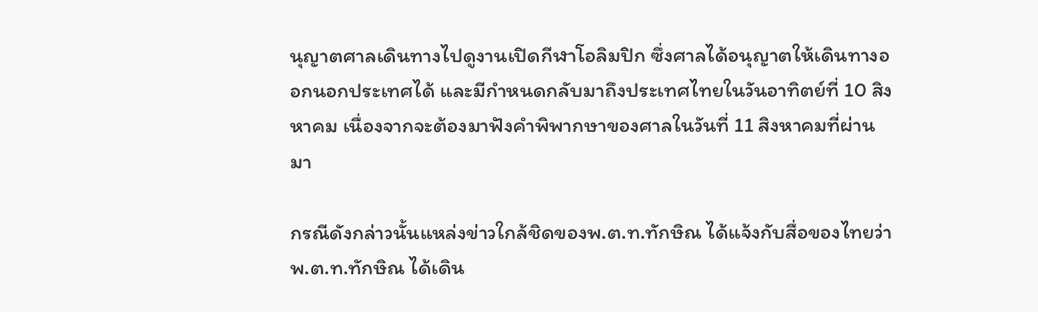นุญาตศาลเดินทางไปดูงานเปิดกีฬาโอลิมปิก ซึ่งศาลได้อนุญาตให้เดินทางออกนอกประเทศได้ และมีกำหนดกลับมาถึงประเทศไทยในวันอาทิตย์ที่ 10 สิงหาคม เนื่องจากจะต้องมาฟังคำพิพากษาของศาลในวันที่ 11 สิงหาคมที่ผ่านมา

กรณีดังกล่าวนั้นแหล่งข่าวใกล้ชิดของพ.ต.ท.ทักษิณ ได้แจ้งกับสื่อของไทยว่าพ.ต.ท.ทักษิณ ได้เดิน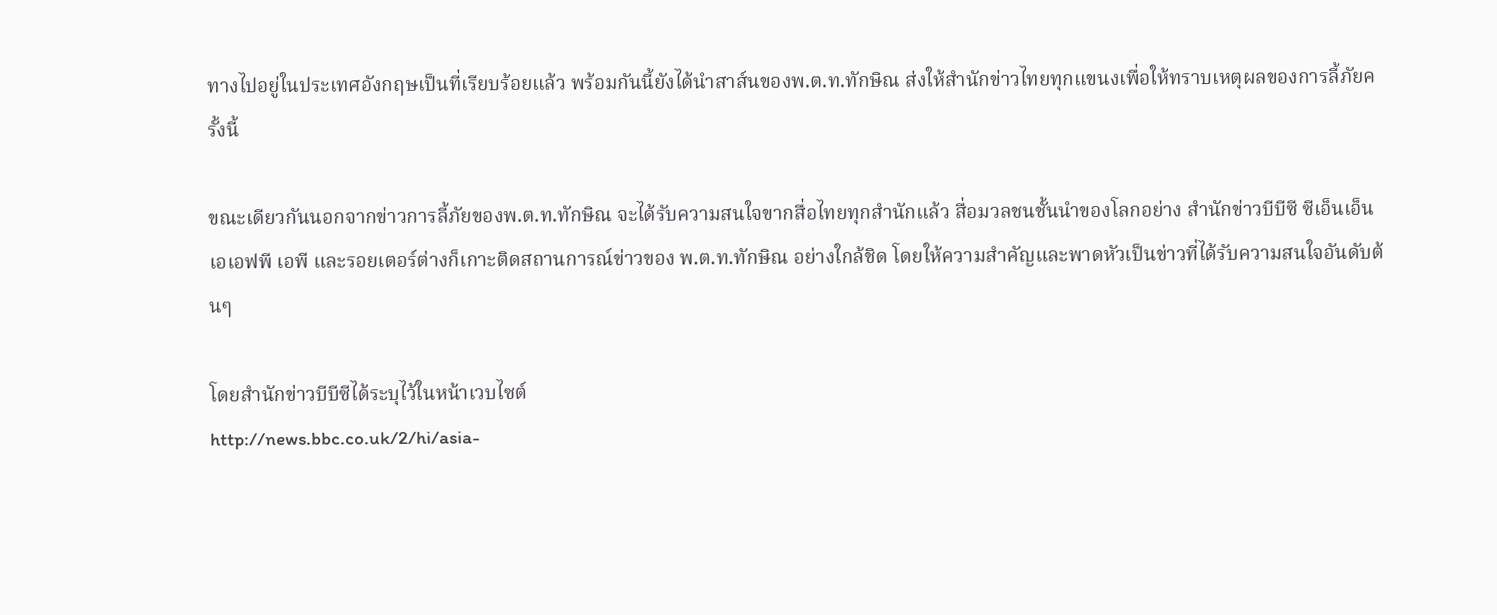ทางไปอยู่ในประเทศอังกฤษเป็นที่เรียบร้อยแล้ว พร้อมกันนี้ยังได้นำสาส์นของพ.ต.ท.ทักษิณ ส่งให้สำนักข่าวไทยทุกแขนงเพื่อให้ทราบเหตุผลของการลี้ภัยครั้งนี้

ขณะเดียวกันนอกจากข่าวการลี้ภัยของพ.ต.ท.ทักษิณ จะได้รับความสนใจขากสื่อไทยทุกสำนักแล้ว สื่อมวลชนชั้นนำของโลกอย่าง สำนักข่าวบีบีซี ซีเอ็นเอ็น เอเอฟพี เอพี และรอยเตอร์ต่างก็เกาะติดสถานการณ์ข่าวของ พ.ต.ท.ทักษิณ อย่างใกล้ชิด โดยให้ความสำคัญและพาดหัวเป็นข่าวที่ได้รับความสนใจอันดับต้นๆ

โดยสำนักข่าวบีบีซีได้ระบุไว้ในหน้าเวบไซต์
http://news.bbc.co.uk/2/hi/asia-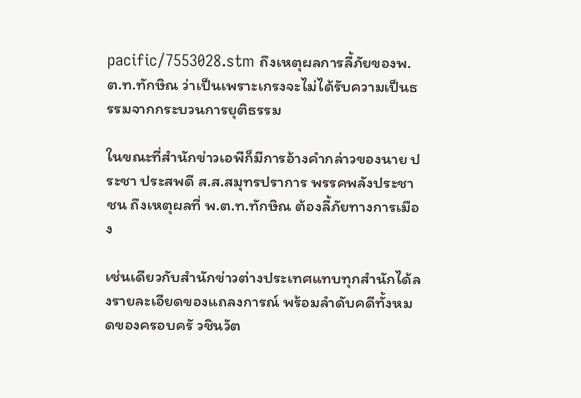pacific/7553028.stm ถึงเหตุผลการลี้ภัยของพ.ต.ท.ทักษิณ ว่าเป็นเพราะเกรงจะไม่ได้รับความเป็นธรรมจากกระบวนการยุติธรรม

ในขณะที่สำนักข่าวเอพีก็มีการอ้างคำกล่าวของนาย ประชา ประสพดี ส.ส.สมุทรปราการ พรรคพลังประชาชน ถึงเหตุผลที่ พ.ต.ท.ทักษิณ ต้องลี้ภัยทางการเมือง

เช่นเดียวกับสำนักข่าวต่างประเทศแทบทุกสำนักได้ลงรายละเอียดของแถลงการณ์ พร้อมลำดับคดีทั้งหมดของครอบครั วชินวัต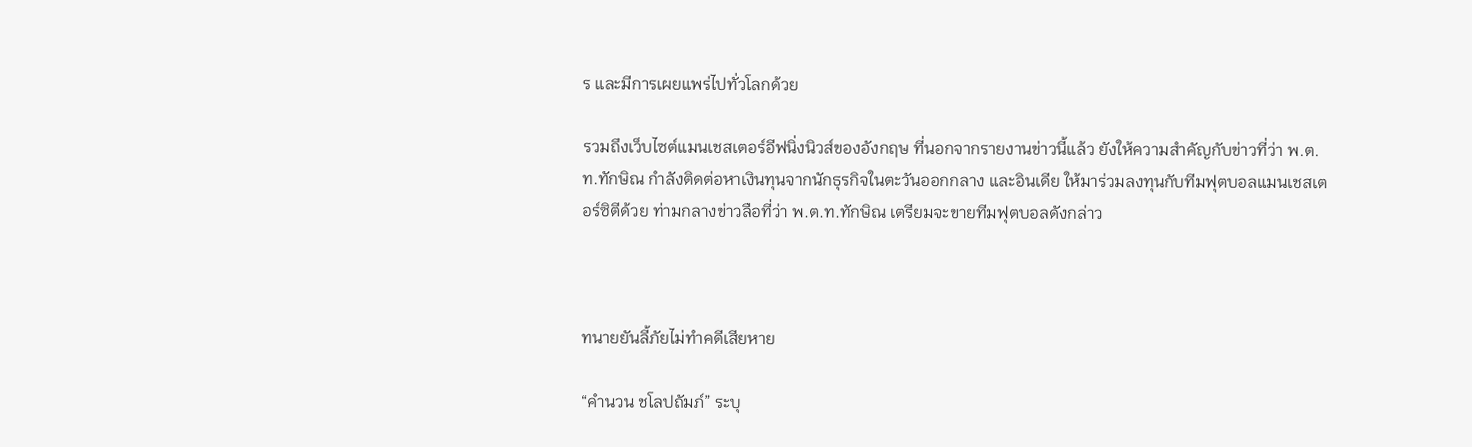ร และมีการเผยแพร่ไปทั่วโลกด้วย

รวมถึงเว็บไซต์แมนเชสเตอร์อีฟนิ่งนิวส์ของอังกฤษ ที่นอกจากรายงานข่าวนี้แล้ว ยังให้ความสำคัญกับข่าวที่ว่า พ.ต.ท.ทักษิณ กำลังติดต่อหาเงินทุนจากนักธุรกิจในตะวันออกกลาง และอินเดีย ให้มาร่วมลงทุนกับทีมฟุตบอลแมนเชสเตอร์ซิตีด้วย ท่ามกลางข่าวลือที่ว่า พ.ต.ท.ทักษิณ เตรียมจะขายทีมฟุตบอลดังกล่าว



ทนายยันลี้ภัยไม่ทำคดีเสียหาย

“คำนวน ชโลปถัมภ์” ระบุ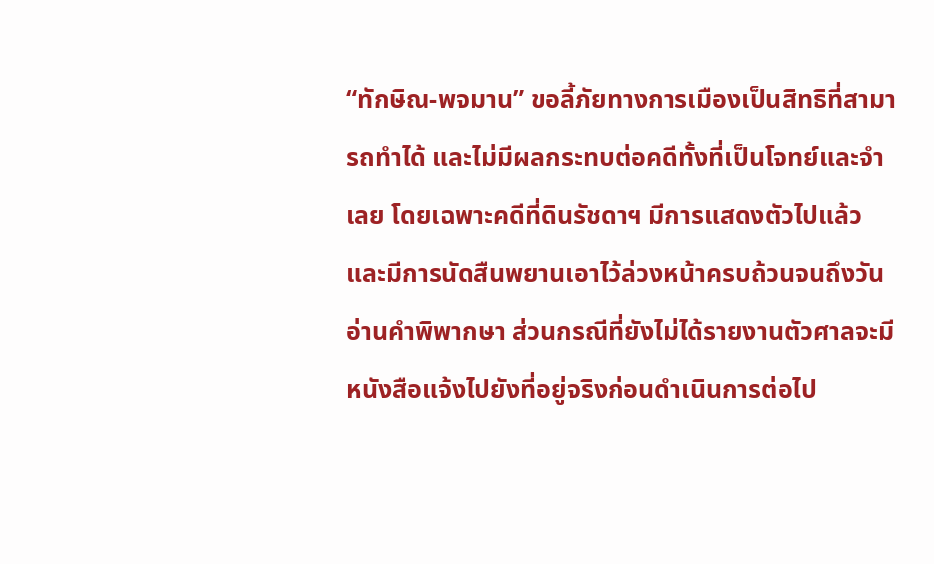“ทักษิณ-พจมาน” ขอลี้ภัยทางการเมืองเป็นสิทธิที่สามารถทำได้ และไม่มีผลกระทบต่อคดีทั้งที่เป็นโจทย์และจำเลย โดยเฉพาะคดีที่ดินรัชดาฯ มีการแสดงตัวไปแล้ว และมีการนัดสืนพยานเอาไว้ล่วงหน้าครบถ้วนจนถึงวันอ่านคำพิพากษา ส่วนกรณีที่ยังไม่ได้รายงานตัวศาลจะมีหนังสือแจ้งไปยังที่อยู่จริงก่อนดำเนินการต่อไป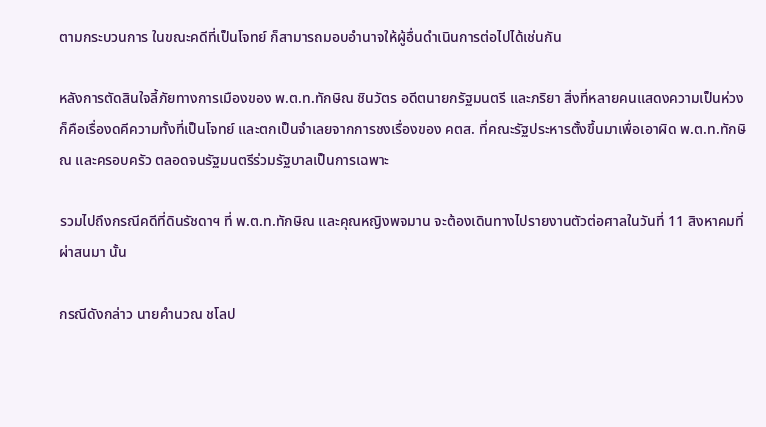ตามกระบวนการ ในขณะคดีที่เป็นโจทย์ ก็สามารถมอบอำนาจให้ผู้อื่นดำเนินการต่อไปได้เช่นกัน

หลังการตัดสินใจลี้ภัยทางการเมืองของ พ.ต.ท.ทักษิณ ชินวัตร อดีตนายกรัฐมนตรี และภริยา สิ่งที่หลายคนแสดงความเป็นห่วงก็คือเรื่องดคีความทั้งที่เป็นโจทย์ และตกเป็นจำเลยจากการชงเรื่องของ คตส. ที่คณะรัฐประหารตั้งขึ้นมาเพื่อเอาผิด พ.ต.ท.ทักษิณ และครอบครัว ตลอดจนรัฐมนตรีร่วมรัฐบาลเป็นการเฉพาะ

รวมไปถึงกรณีคดีที่ดินรัชดาฯ ที่ พ.ต.ท.ทักษิณ และคุณหญิงพจมาน จะต้องเดินทางไปรายงานตัวต่อศาลในวันที่ 11 สิงหาคมที่ผ่าสนมา นั้น

กรณีดังกล่าว นายคำนวณ ชโลป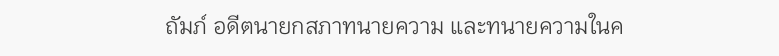ถัมภ์ อดีตนายกสภาทนายความ และทนายความในค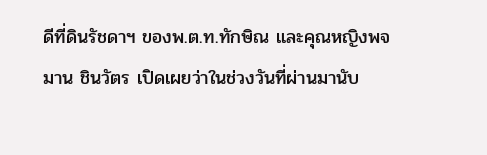ดีที่ดินรัชดาฯ ของพ.ต.ท.ทักษิณ และคุณหญิงพจมาน ชินวัตร เปิดเผยว่าในช่วงวันที่ผ่านมานับ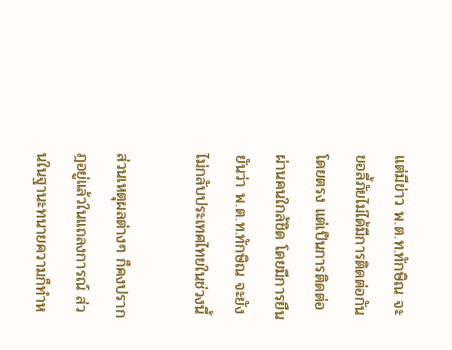แต่มีข่าว พ.ต.ท.ทักษิณ จะขอลี้ภัยไม่ได้มีการติดต่อกันโดยตรง แต่เป็นการติดต่อผ่านคนใกล้ชิด โดยมีการยืนยันว่า พ.ต.ท.ทักษิณ จะยังไม่กลับประเทศไทยในช่วงนี้

ส่วนเหตุผลต่างๆ ก็คงปรากฎอยู่แล้วในแถลงการณ์ ส่วนในฐานะทนายความก็ทำห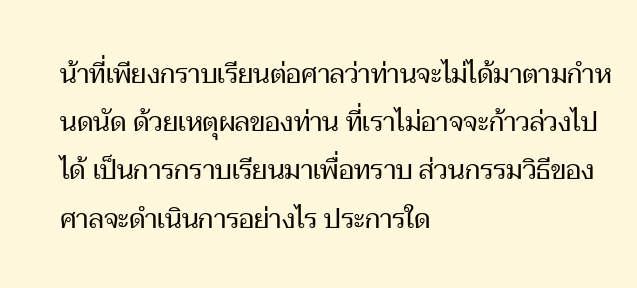น้าที่เพียงกราบเรียนต่อศาลว่าท่านจะไม่ได้มาตามกำหนดนัด ด้วยเหตุผลของท่าน ที่เราไม่อาจจะก้าวล่วงไปได้ เป็นการกราบเรียนมาเพื่อทราบ ส่วนกรรมวิธีของศาลจะดำเนินการอย่างไร ประการใด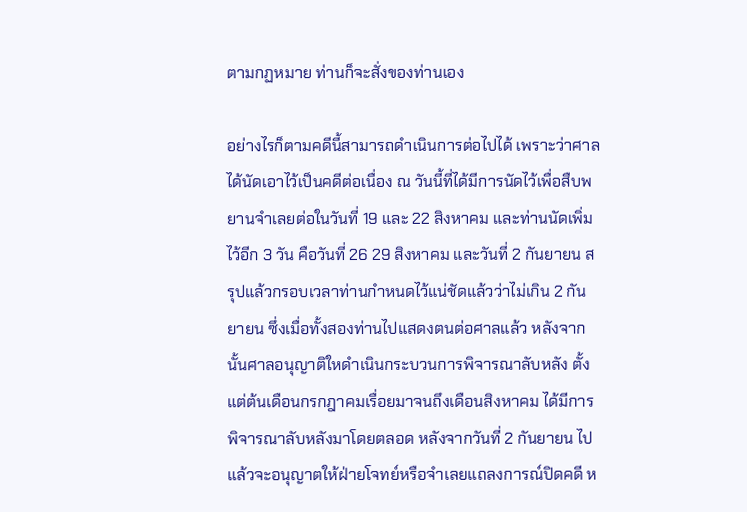ตามกฏหมาย ท่านก็จะสั่งของท่านเอง

อย่างไรก็ตามคดีนี้สามารถดำเนินการต่อไปได้ เพราะว่าศาลได้นัดเอาไว้เป็นคดีต่อเนื่อง ณ วันนี้ที่ได้มีการนัดไว้เพื่อสืบพยานจำเลยต่อในวันที่ 19 และ 22 สิงหาคม และท่านนัดเพิ่มไว้อีก 3 วัน คือวันที่ 26 29 สิงหาคม และวันที่ 2 กันยายน สรุปแล้วกรอบเวลาท่านกำหนดไว้แน่ชัดแล้วว่าไม่เกิน 2 กันยายน ซึ่งเมื่อทั้งสองท่านไปแสดงตนต่อศาลแล้ว หลังจากนั้นศาลอนุญาติใหดำเนินกระบวนการพิจารณาลับหลัง ตั้งแต่ต้นเดือนกรกฎาคมเรื่อยมาจนถึงเดือนสิงหาคม ได้มีการพิจารณาลับหลังมาโดยตลอด หลังจากวันที่ 2 กันยายน ไปแล้วจะอนุญาตให้ฝ่ายโจทย์หรือจำเลยแถลงการณ์ปิดคดี ห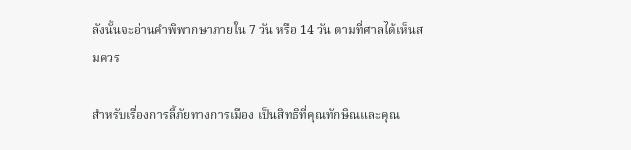ลังนั้นจะอ่านคำพิพากษาภายใน 7 วัน หรือ 14 วัน ตามที่ศาลได้เห็นสมควร

สำหรับเรื่องการลี้ภัยทางการเมือง เป็นสิทธิที่คุณทักษิณและคุณ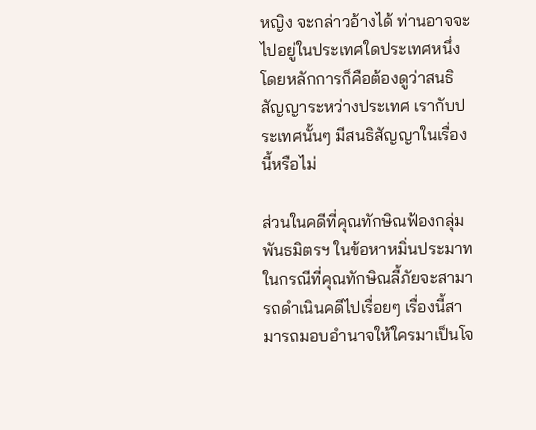หญิง จะกล่าวอ้างได้ ท่านอาจจะไปอยู่ในประเทศใดประเทศหนึ่ง โดยหลักการก็คือต้องดูว่าสนธิสัญญาระหว่างประเทศ เรากับประเทศนั้นๆ มีสนธิสัญญาในเรื่องนี้หรือไม่

ส่วนในคดีที่คุณทักษิณฟ้องกลุ่มพันธมิตรฯ ในข้อหาหมิ่นประมาท ในกรณีที่คุณทักษิณลี้ภัยจะสามารถดำเนินคดีไปเรื่อยๆ เรื่องนี้สามารถมอบอำนาจให้ใครมาเป็นโจ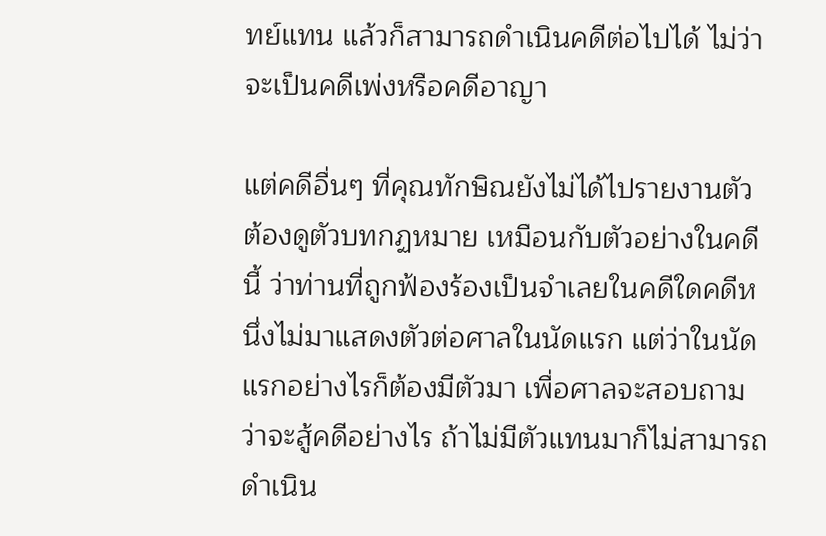ทย์แทน แล้วก็สามารถดำเนินคดีต่อไปได้ ไม่ว่าจะเป็นคดีเพ่งหรือคดีอาญา

แต่คดีอื่นๆ ที่คุณทักษิณยังไม่ได้ไปรายงานตัว ต้องดูตัวบทกฏหมาย เหมือนกับตัวอย่างในคดีนี้ ว่าท่านที่ถูกฟ้องร้องเป็นจำเลยในคดีใดคดีหนึ่งไม่มาแสดงตัวต่อศาลในนัดแรก แต่ว่าในนัดแรกอย่างไรก็ต้องมีตัวมา เพื่อศาลจะสอบถามว่าจะสู้คดีอย่างไร ถ้าไม่มีตัวแทนมาก็ไม่สามารถดำเนิน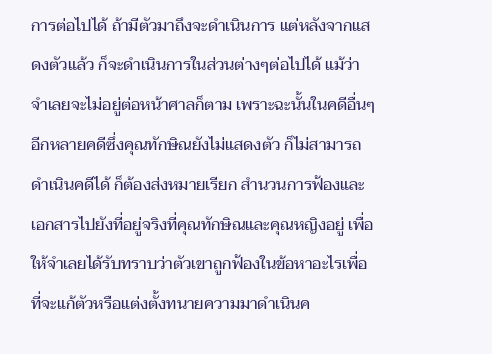การต่อไปได้ ถ้ามีตัวมาถึงจะดำเนินการ แต่หลังจากแสดงตัวแล้ว ก็จะดำเนินการในส่วนต่างๆต่อไปได้ แม้ว่าจำเลยจะไม่อยู่ต่อหน้าศาลก็ตาม เพราะฉะนั้นในคดีอื่นๆ อีกหลายคดีซึ่งคุณทักษิณยังไม่แสดงตัว ก็ไม่สามารถดำเนินคดีได้ ก็ต้องส่งหมายเรียก สำนวนการฟ้องและเอกสารไปยังที่อยู่จริงที่คุณทักษิณและคุณหญิงอยู่ เพื่อให้จำเลยได้รับทราบว่าตัวเขาถูกฟ้องในข้อหาอะไรเพื่อที่จะแก้ตัวหรือแต่งตั้งทนายความมาดำเนินค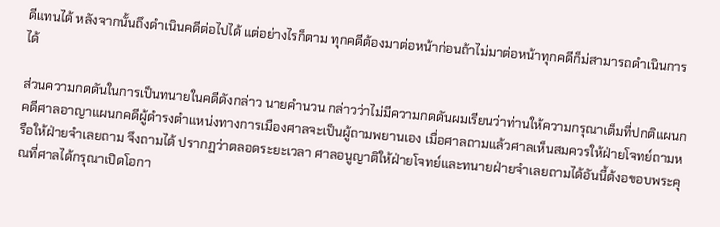ดีแทนได้ หลังจากนั้นถึงดำเนินคดีต่อไปได้ แต่อย่างไรก็ตาม ทุกคดีต้องมาต่อหน้าก่อนถ้าไม่มาต่อหน้าทุกคดีก็ม่สามารถดำเนินการได้

ส่วนความกดดันในการเป็นทนายในคดีดังกล่าว นายคำนวน กล่าวว่าไม่มีความกดดันผมเรียนว่าท่านให้ความกรุณาเต็มที่ปกติแผนกคดีศาลอาญาแผนกคดีผู้ดำรงตำแหน่งทางการเมืองศาลจะเป็นผู้ถามพยานเอง เมื่อศาลถามแล้วศาลเห็นสมควรให้ฝ่ายโจทย์ถามหรือให้ฝ่ายจำเลยถาม จึงถามได้ ปรากฏว่าตลอดระยะเวลา ศาลอนูญาติให้ฝ่ายโจทย์และทนายฝ่ายจำเลยถามได้อันนี้ต้งอขอบพระคุณที่ศาลได้กรุณาเปิดโอกา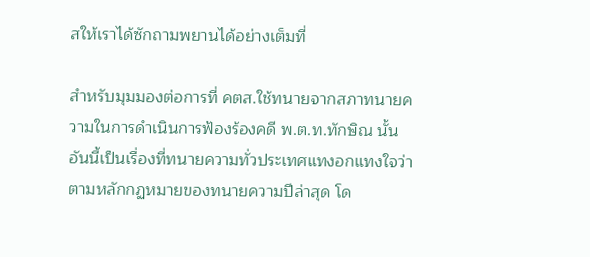สให้เราได้ซักถามพยานได้อย่างเต็มที่

สำหรับมุมมองต่อการที่ คตส.ใช้ทนายจากสภาทนายความในการดำเนินการฟ้องร้องคดี พ.ต.ท.ทักษิณ นั้นอันนี้เป็นเรื่องที่ทนายความทั่วประเทศแทงอกแทงใจว่าตามหลักกฏหมายของทนายความปีล่าสุด โด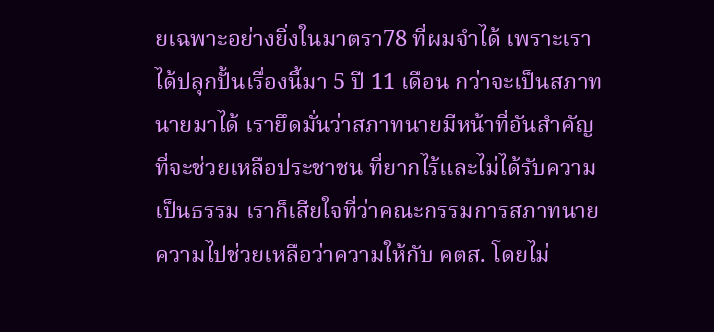ยเฉพาะอย่างยิ่งในมาตรา78 ที่ผมจำได้ เพราะเราได้ปลุกปั้นเรื่องนี้มา 5 ปี 11 เดือน กว่าจะเป็นสภาทนายมาได้ เรายึดมั่นว่าสภาทนายมีหน้าที่อันสำคัญที่จะช่วยเหลือประชาชน ที่ยากไร้และไม่ได้รับความเป็นธรรม เราก็เสียใจที่ว่าคณะกรรมการสภาทนายความไปช่วยเหลือว่าความให้กับ คตส. โดยไม่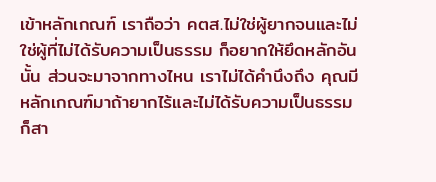เข้าหลักเกณฑ์ เราถือว่า คตส.ไม่ใช่ผู้ยากจนและไม่ใช่ผู้ที่ไม่ได้รับความเป็นธรรม ก็อยากให้ยึดหลักอันนั้น ส่วนจะมาจากทางไหน เราไม่ได้คำนึงถึง คุณมีหลักเกณฑ์มาถ้ายากไร้และไม่ได้รับความเป็นธรรม ก็สา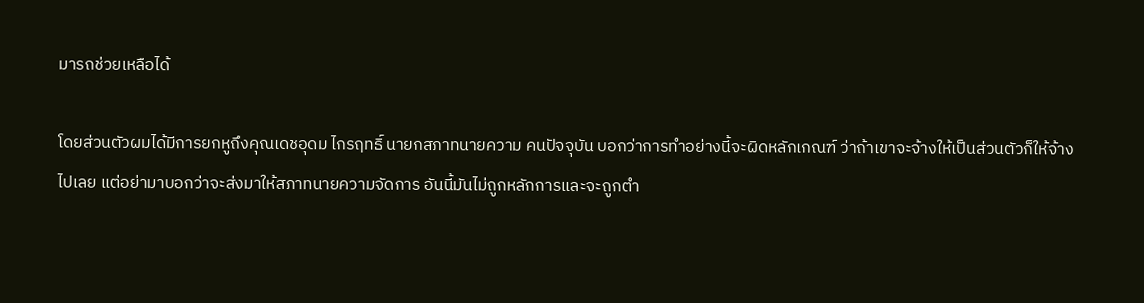มารถช่วยเหลือได้

โดยส่วนตัวผมได้มีการยกหูถึงคุณเดชอุดม ไกรฤทธิ์ นายกสภาทนายความ คนปัจจุบัน บอกว่าการทำอย่างนี้จะผิดหลักเกณฑ์ ว่าถ้าเขาจะจ้างให้เป็นส่วนตัวก็ให้จ้างไปเลย แต่อย่ามาบอกว่าจะส่งมาให้สภาทนายความจัดการ อันนี้มันไม่ถูกหลักการและจะถูกตำ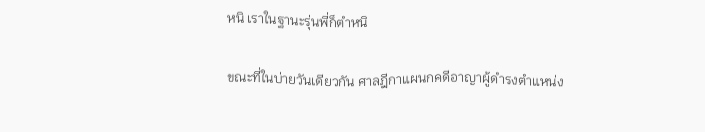หนิ เราในฐานะรุ่นพี่ก็ตำหนิ

ขณะที่ในบ่ายวันเดียวกัน ศาลฎีกาแผนกคดีอาญาผู้ดำรงตำแหน่ง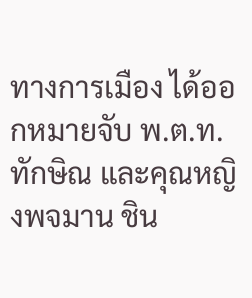ทางการเมือง ได้ออกหมายจับ พ.ต.ท.ทักษิณ และคุณหญิงพจมาน ชิน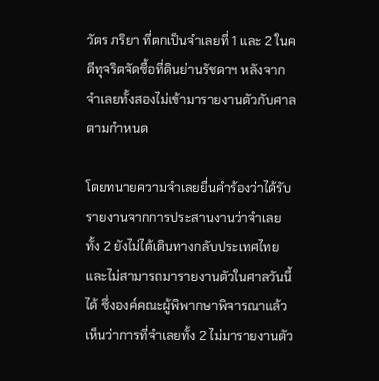วัตร ภริยา ที่ตกเป็นจำเลยที่ 1 และ 2 ในคดีทุจริตจัดซื้อที่ดินย่านรัชดาฯ หลังจากจำเลยทั้งสองไม่เข้ามารายงานตัวกับศาลตามกำหนด

โดยทนายความจำเลยยื่นคำร้องว่าได้รับรายงานจากการประสานงานว่าจำเลยทั้ง 2 ยังไม่ได้เดินทางกลับประเทศไทย และไม่สามารถมารายงานตัวในศาลวันนี้ได้ ซึ่งองค์คณะผู้พิพากษาพิจารณาแล้วเห็นว่าการที่จำเลยทั้ง 2 ไม่มารายงานตัว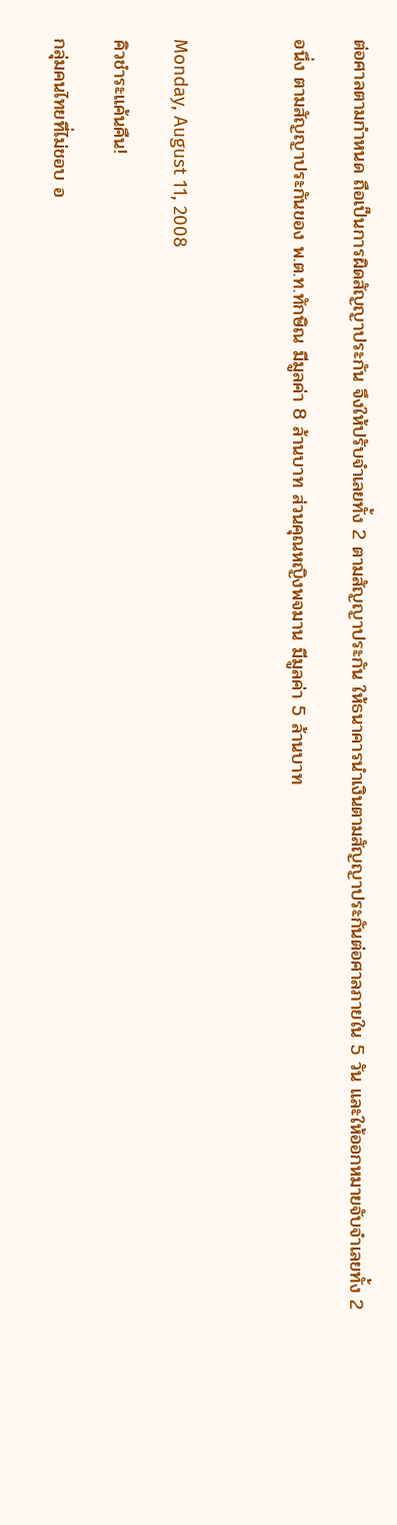ต่อศาลตามกำหนด ถือเป็นการผิดสัญญาประกัน จึงให้ปรับจำเลยทั้ง 2 ตามสัญญาประกัน ให้ธนาคารนำเงินตามสัญญาประกันต่อศาลภายใน 5 วัน และให้ออกหมายจับจำเลยทั้ง 2

อนึ่ง ตามสัญญาประกันของ พ.ต.ท.ทักษิณ มีมูลค่า 8 ล้านบาท ส่วนคุณหญิงพจมาน มีมูลค่า 5 ล้านบาท



Monday, August 11, 2008

คิวชำระแค้นคืน!

กลุ่มคนไทยที่ไม่ชอบ อ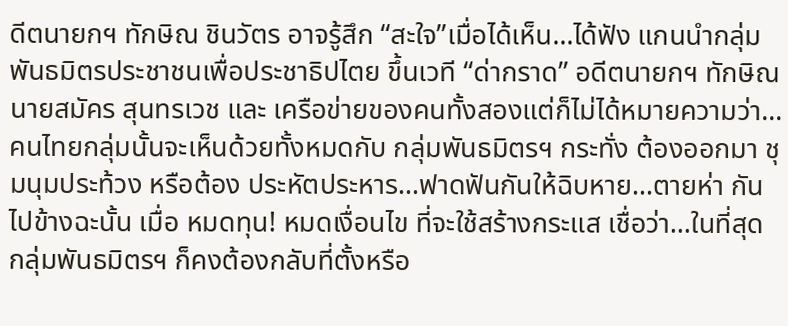ดีตนายกฯ ทักษิณ ชินวัตร อาจรู้สึก “สะใจ”เมื่อได้เห็น...ได้ฟัง แกนนำกลุ่มพันธมิตรประชาชนเพื่อประชาธิปไตย ขึ้นเวที “ด่ากราด” อดีตนายกฯ ทักษิณ นายสมัคร สุนทรเวช และ เครือข่ายของคนทั้งสองแต่ก็ไม่ได้หมายความว่า...คนไทยกลุ่มนั้นจะเห็นด้วยทั้งหมดกับ กลุ่มพันธมิตรฯ กระทั่ง ต้องออกมา ชุมนุมประท้วง หรือต้อง ประหัตประหาร...ฟาดฟันกันให้ฉิบหาย...ตายห่า กันไปข้างฉะนั้น เมื่อ หมดทุน! หมดเงื่อนไข ที่จะใช้สร้างกระแส เชื่อว่า...ในที่สุด กลุ่มพันธมิตรฯ ก็คงต้องกลับที่ตั้งหรือ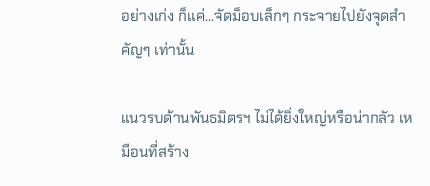อย่างเก่ง ก็แค่...จัดม็อบเล็กๆ กระจายไปยังจุดสำคัญๆ เท่านั้น

แนวรบด้านพันธมิตรฯ ไม่ได้ยิ่งใหญ่หรือน่ากลัว เหมือนที่สร้าง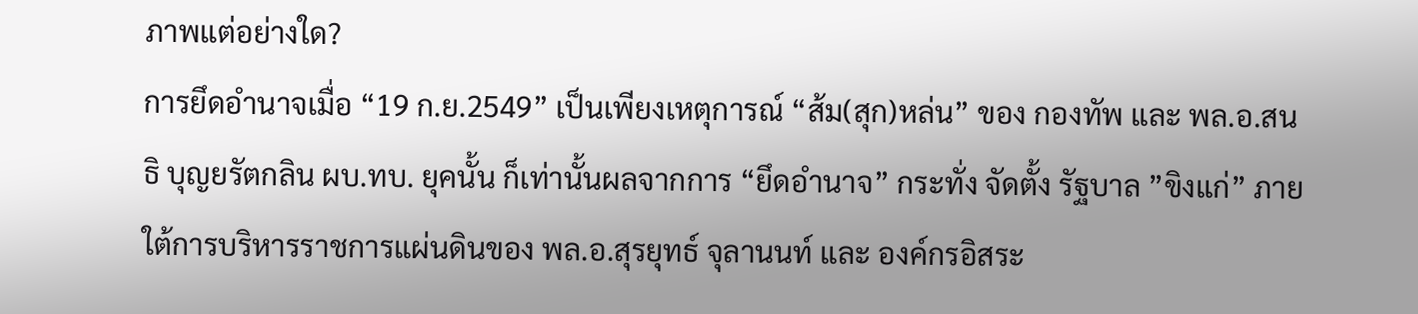ภาพแต่อย่างใด?
การยึดอำนาจเมื่อ “19 ก.ย.2549” เป็นเพียงเหตุการณ์ “ส้ม(สุก)หล่น” ของ กองทัพ และ พล.อ.สนธิ บุญยรัตกลิน ผบ.ทบ. ยุคนั้น ก็เท่านั้นผลจากการ “ยึดอำนาจ” กระทั่ง จัดตั้ง รัฐบาล ”ขิงแก่” ภายใต้การบริหารราชการแผ่นดินของ พล.อ.สุรยุทธ์ จุลานนท์ และ องค์กรอิสระ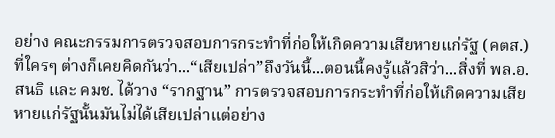อย่าง คณะกรรมการตรวจสอบการกระทำที่ก่อให้เกิดความเสียหายแก่รัฐ (คตส.) ที่ใครๆ ต่างก็เคยคิดกันว่า...“เสียเปล่า”ถึงวันนี้...ตอนนี้คงรู้แล้วสิว่า...สิ่งที่ พล.อ.สนธิ และ คมช. ได้วาง “รากฐาน” การตรวจสอบการกระทำที่ก่อให้เกิดความเสียหายแก่รัฐนั้นมันไม่ได้เสียเปล่าแต่อย่าง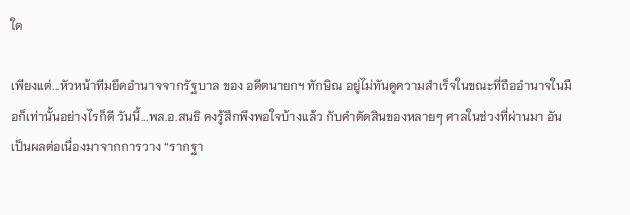ใด

เพียงแต่...หัวหน้าทีมยึดอำนาจจากรัฐบาล ของ อดีตนายกฯ ทักษิณ อยู่ไม่ทันดูความสำเร็จในขณะที่ถืออำนาจในมือก็เท่านั้นอย่างไรก็ดี วันนี้...พล.อ.สนธิ คงรู้สึกพึงพอใจบ้างแล้ว กับคำตัดสินของหลายๆ ศาลในช่วงที่ผ่านมา อันเป็นผลต่อเนื่องมาจากการวาง “รากฐา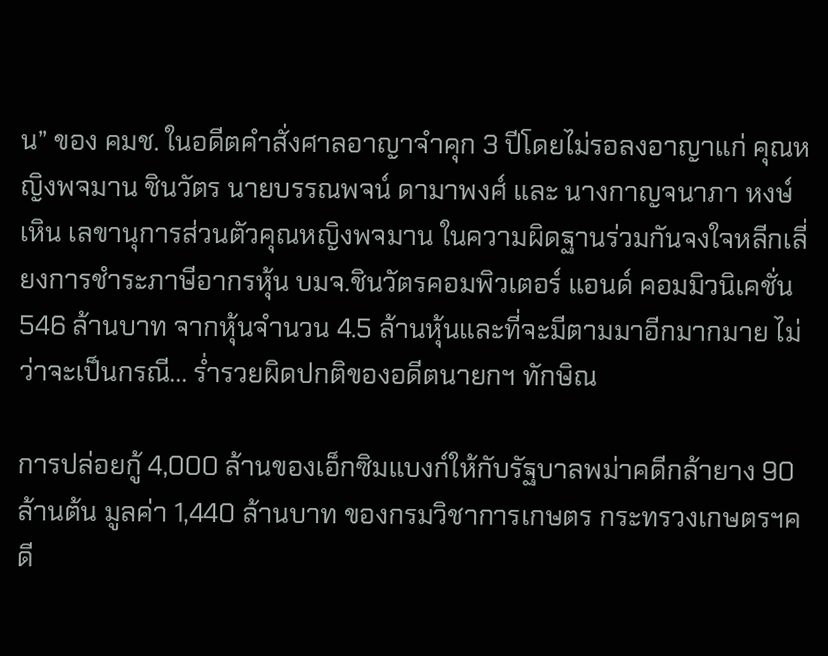น” ของ คมช. ในอดีตคำสั่งศาลอาญาจำคุก 3 ปีโดยไม่รอลงอาญาแก่ คุณหญิงพจมาน ชินวัตร นายบรรณพจน์ ดามาพงศ์ และ นางกาญจนาภา หงษ์เหิน เลขานุการส่วนตัวคุณหญิงพจมาน ในความผิดฐานร่วมกันจงใจหลีกเลี่ยงการชำระภาษีอากรหุ้น บมจ.ชินวัตรคอมพิวเตอร์ แอนด์ คอมมิวนิเคชั่น 546 ล้านบาท จากหุ้นจำนวน 4.5 ล้านหุ้นและที่จะมีตามมาอีกมากมาย ไม่ว่าจะเป็นกรณี... ร่ำรวยผิดปกติของอดีตนายกฯ ทักษิณ

การปล่อยกู้ 4,000 ล้านของเอ็กซิมแบงก์ให้กับรัฐบาลพม่าคดีกล้ายาง 90 ล้านต้น มูลค่า 1,440 ล้านบาท ของกรมวิชาการเกษตร กระทรวงเกษตรฯคดี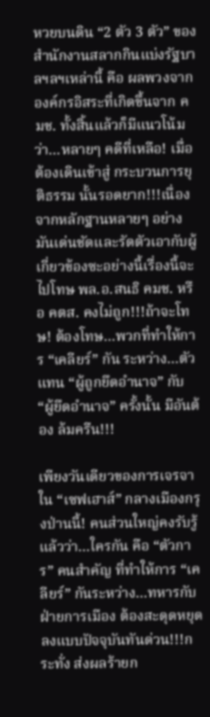หวยบนดิน “2 ตัว 3 ตัว” ของสำนักงานสลากกินแบ่งรัฐบาลฯลฯเหล่านี้ คือ ผลพวงจากองค์กรอิสระที่เกิดขึ้นจาก คมช. ทั้งสิ้นแล้วก็มีแนวโน้มว่า...หลายๆ คดีที่เหลือ! เมื่อต้องเดินเข้าสู่ กระบวนการยุติธรรม นั้นรอดยาก!!!เนื่องจากหลักฐานหลายๆ อย่าง มันเด่นชัดและรัดตัวเอากับผู้เกี่ยวข้องซะอย่างนี้เรื่องนี้จะไปโทษ พล.อ.สนธิ คมช. หรือ คตส. คงไม่ถูก!!!ถ้าจะโทษ! ต้องโทษ...พวกที่ทำให้การ “เคลียร์” กัน ระหว่าง...ตัวแทน “ผู้ถูกยึดอำนาจ” กับ “ผู้ยึดอำนาจ” ครั้งนั้น มีอันต้อง ล้มครืน!!!

เพียงวันเดียวของการเจรจาใน “เซฟเฮาส์” กลางเมืองกรุงป่านนี้! คนส่วนใหญ่คงรับรู้แล้วว่า...ใครกัน คือ “ตัวการ” คนสำคัญ ที่ทำให้การ “เคลียร์” กันระหว่าง...ทหารกับฝ่ายการเมือง ต้องสะดุดหยุดลงแบบปัจจุบันทันด่วน!!!กระทั่ง ส่งผลร้ายก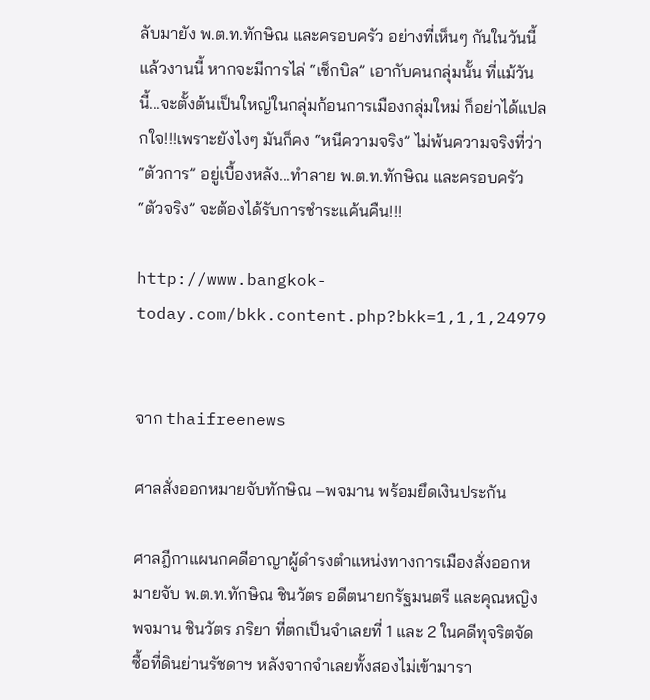ลับมายัง พ.ต.ท.ทักษิณ และครอบครัว อย่างที่เห็นๆ กันในวันนี้แล้วงานนี้ หากจะมีการไล่ “เช็กบิล” เอากับคนกลุ่มนั้น ที่แม้วันนี้...จะตั้งต้นเป็นใหญ่ในกลุ่มก้อนการเมืองกลุ่มใหม่ ก็อย่าได้แปลกใจ!!!เพราะยังไงๆ มันก็คง “หนีความจริง” ไม่พ้นความจริงที่ว่า “ตัวการ” อยู่เบื้องหลัง...ทำลาย พ.ต.ท.ทักษิณ และครอบครัว “ตัวจริง” จะต้องได้รับการชำระแค้นคืน!!!

http://www.bangkok-today.com/bkk.content.php?bkk=1,1,1,24979


จาก thaifreenews

ศาลสั่งออกหมายจับทักษิณ –พจมาน พร้อมยึดเงินประกัน

ศาลฎีกาแผนกคดีอาญาผู้ดำรงตำแหน่งทางการเมืองสั่งออกหมายจับ พ.ต.ท.ทักษิณ ชินวัตร อดีตนายกรัฐมนตรี และคุณหญิงพจมาน ชินวัตร ภริยา ที่ตกเป็นจำเลยที่ 1 และ 2 ในคดีทุจริตจัดซื้อที่ดินย่านรัชดาฯ หลังจากจำเลยทั้งสองไม่เข้ามารา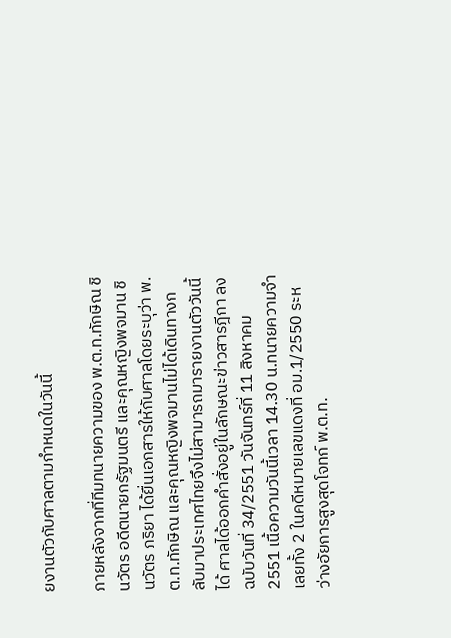ยงานตัวกับศาลตามกำหนดในวันนี้

ภายหลังจากที่ทีมทนายความของ พ.ต.ท.ทักษิณ ชินวัตร อดีตนายกรัฐมนตรี และคุณหญิงพจมาน ชินวัตร ภริยา ได้ยื่นเอกสารให้กับศาลโดยระบุว่า พ.ต.ท.ทักษิณ และคุณหญิงพจมานไม่ได้เดินทางกลับมาประเทศไทยจึงไม่สามารถมารายงานตัววันนี้ได้ ศาลได้ออกคำสั่งอยู่ในลักษณะข่าวสารฎีกา ลงฉบับวันที่ 34/2551 วันจันทร์ที่ 11 สิงหาคม 2551 เนื้อความวันนี้เวลา 14.30 น.ทนายความจำเลยทั้ง 2 ในคดีหมายเลขแดงที่ อม.1/2550 ระหว่างอัยการสูงสุดโจทก์ พ.ต.ท.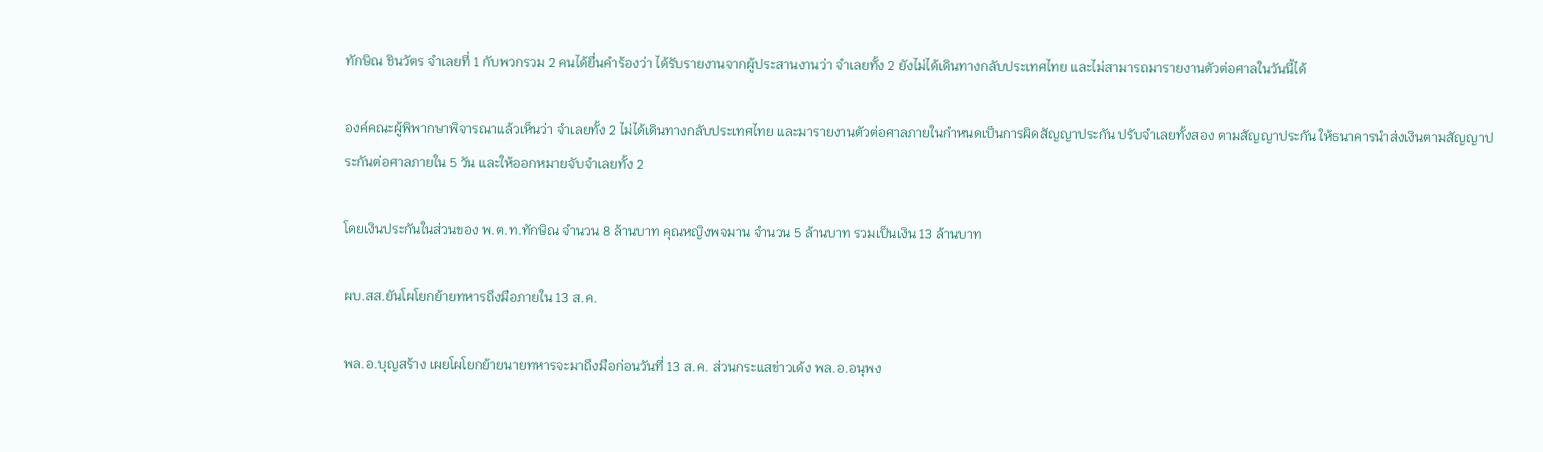ทักษิณ ชินวัตร จำเลยที่ 1 กับพวกรวม 2 คนได้ยื่นคำร้องว่า ได้รับรายงานจากผู้ประสานงานว่า จำเลยทั้ง 2 ยังไม่ได้เดินทางกลับประเทศไทย และไม่สามารถมารายงานตัวต่อศาลในวันนี้ได้

องค์คณะผู้พิพากษาพิจารณาแล้วเห็นว่า จำเลยทั้ง 2 ไม่ได้เดินทางกลับประเทศไทย และมารายงานตัวต่อศาลภายในกำหนดเป็นการผิดสัญญาประกัน ปรับจำเลยทั้งสอง ตามสัญญาประกัน ให้ธนาคารนำส่งเงินตามสัญญาประกันต่อศาลภายใน 5 วัน และให้ออกหมายจับจำเลยทั้ง 2

โดยเงินประกันในส่วนของ พ.ต.ท.ทักษิณ จำนวน 8 ล้านบาท คุณหญิงพจมาน จำนวน 5 ล้านบาท รวมเป็นเงิน 13 ล้านบาท

ผบ.สส.ยันโผโยกย้ายทหารถึงมือภายใน 13 ส.ค.

พล.อ.บุญสร้าง เผยโผโยกย้ายนายทหารจะมาถึงมือก่อนวันที่ 13 ส.ค. ส่วนกระแสข่าวเด้ง พล.อ.อนุพง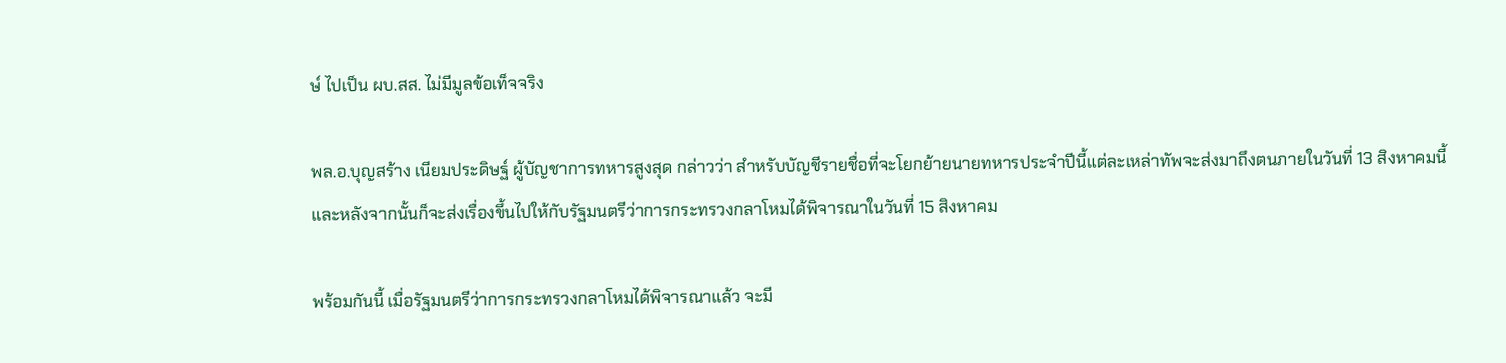ษ์ ไปเป็น ผบ.สส. ไม่มีมูลข้อเท็จจริง

พล.อ.บุญสร้าง เนียมประดิษฐ์ ผู้บัญชาการทหารสูงสุด กล่าวว่า สำหรับบัญชีรายชื่อที่จะโยกย้ายนายทหารประจำปีนี้แต่ละเหล่าทัพจะส่งมาถึงตนภายในวันที่ 13 สิงหาคมนี้ และหลังจากนั้นก็จะส่งเรื่องขึ้นไปให้กับรัฐมนตรีว่าการกระทรวงกลาโหมได้พิจารณาในวันที่ 15 สิงหาคม

พร้อมกันนี้ เมื่อรัฐมนตรีว่าการกระทรวงกลาโหมได้พิจารณาแล้ว จะมี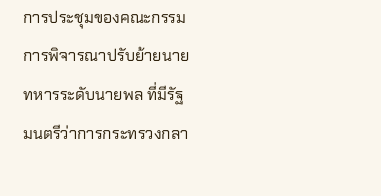การประชุมของคณะกรรมการพิจารณาปรับย้ายนายทหารระดับนายพล ที่มีรัฐมนตรีว่าการกระทรวงกลา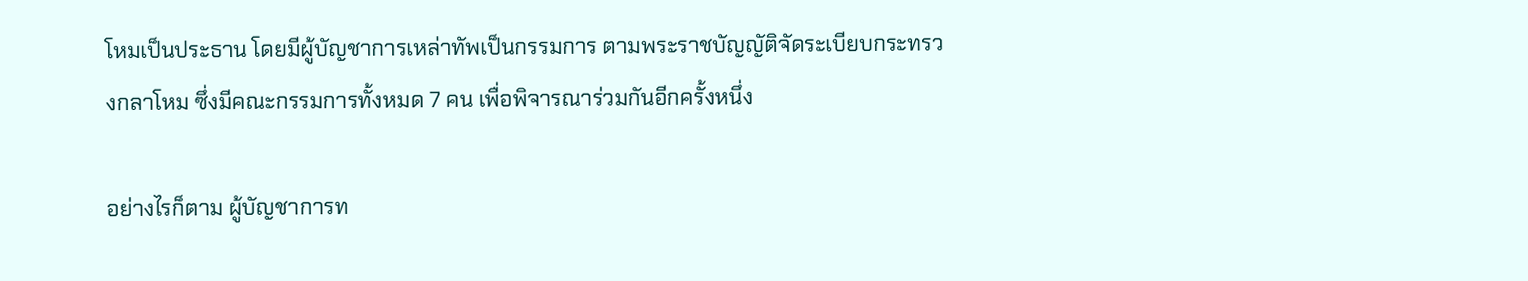โหมเป็นประธาน โดยมีผู้บัญชาการเหล่าทัพเป็นกรรมการ ตามพระราชบัญญัติจัดระเบียบกระทรวงกลาโหม ซึ่งมีคณะกรรมการทั้งหมด 7 คน เพื่อพิจารณาร่วมกันอีกครั้งหนึ่ง

อย่างไรก็ตาม ผู้บัญชาการท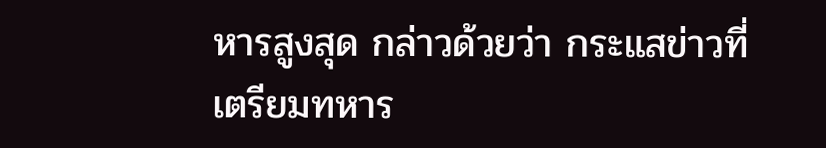หารสูงสุด กล่าวด้วยว่า กระแสข่าวที่เตรียมทหาร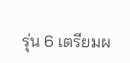รุ่น 6 เตรียมผ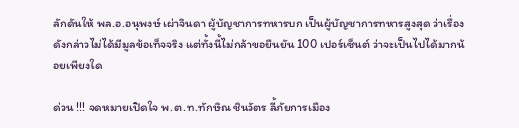ลักดันให้ พล.อ.อนุพงษ์ เผ่าจินดา ผู้บัญชาการทหารบก เป็นผู้บัญชาการทหารสูงสุด ว่าเรื่องดังกล่าวไม่ได้มีมูลข้อเท็จจริง แต่ทั้งนี้ไม่กล้าขอยืนยัน 100 เปอร์เซ็นต์ ว่าจะเป็นไปได้มากน้อยเพียงใด

ด่วน !!! จดหมายเปิดใจ พ.ต.ท.ทักษิณ ชินวัตร ลี้ภัยการเมือง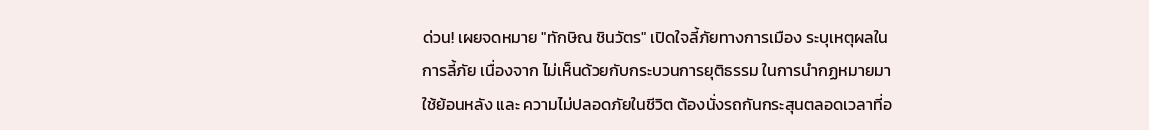ด่วน! เผยจดหมาย "ทักษิณ ชินวัตร" เปิดใจลี้ภัยทางการเมือง ระบุเหตุผลในการลี้ภัย เนื่องจาก ไม่เห็นด้วยกับกระบวนการยุติธรรม ในการนำกฏหมายมาใช้ย้อนหลัง และ ความไม่ปลอดภัยในชีวิต ต้องนั่งรถกันกระสุนตลอดเวลาที่อ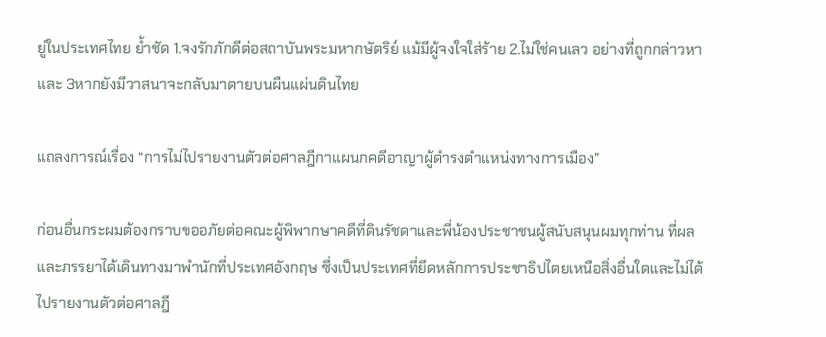ยู่ในประเทศไทย ย้ำชัด 1.จงรักภักดีต่อสถาบันพระมหากษัตริย์ แม้มีผู้จงใจใส่ร้าย 2.ไม่ใช่คนเลว อย่างที่ถูกกล่าวหา และ 3หากยังมีวาสนาจะกลับมาตายบนผืนแผ่นดินไทย

แถลงการณ์เรื่อง “การไม่ไปรายงานตัวต่อศาลฎีกาแผนกคดีอาญาผู้ดำรงตำแหน่งทางการเมือง”

ก่อนอื่นกระผมต้องกราบขออภัยต่อคณะผู้พิพากษาคดีที่ดินรัชดาและพี่น้องประชาชนผู้สนับสนุนผมทุกท่าน ที่ผลและภรรยาได้เดินทางมาพำนักที่ประเทศอังกฤษ ซึ่งเป็นประเทศที่ยึดหลักการประชาธิปไตยเหนือสิ่งอื่นใดและไม่ได้ไปรายงานตัวต่อศาลฎี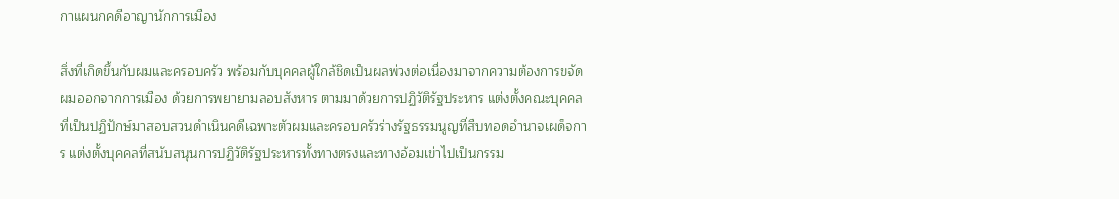กาแผนกคดีอาญานักการเมือง

สิ่งที่เกิดขึ้นกับผมและครอบครัว พร้อมกับบุคคลผู้ใกล้ชิดเป็นผลพ่วงต่อเนื่องมาจากความต้องการขจัดผมออกจากการเมือง ด้วยการพยายามลอบสังหาร ตามมาด้วยการปฏิวัติรัฐประหาร แต่งตั้งคณะบุคคลที่เป็นปฏิปักษ์มาสอบสวนดำเนินคดีเฉพาะตัวผมและครอบครัวร่างรัฐธรรมนูญที่สืบทอดอำนาจเผด็จการ แต่งตั้งบุคคลที่สนับสนุนการปฏิวัติรัฐประหารทั้งทางตรงและทางอ้อมเข่าไปเป็นกรรม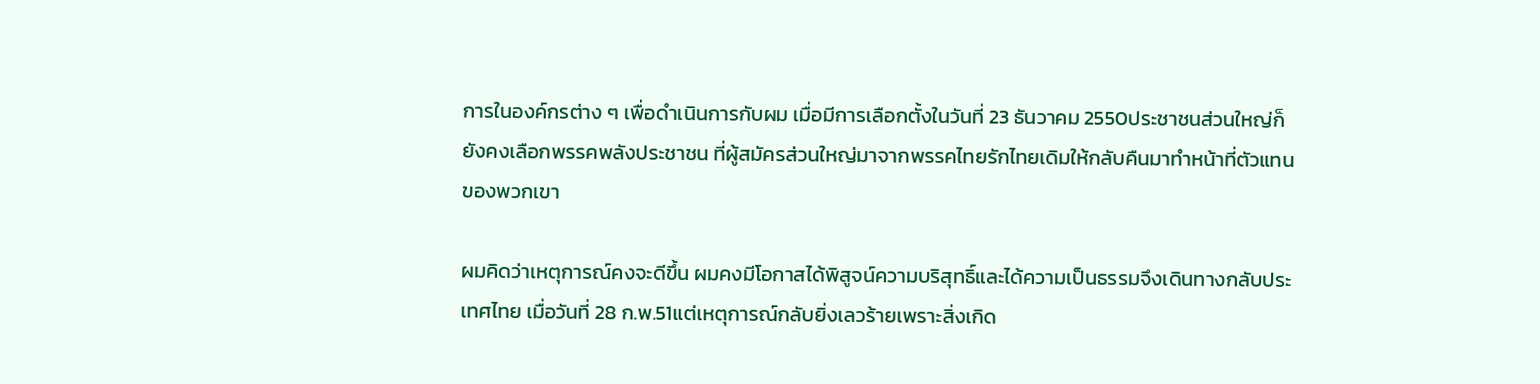การในองค์กรต่าง ๆ เพื่อดำเนินการกับผม เมื่อมีการเลือกตั้งในวันที่ 23 ธันวาคม 2550ประชาชนส่วนใหญ่ก็ยังคงเลือกพรรคพลังประชาชน ที่ผู้สมัครส่วนใหญ่มาจากพรรคไทยรักไทยเดิมให้กลับคืนมาทำหน้าที่ตัวแทนของพวกเขา

ผมคิดว่าเหตุการณ์คงจะดีขึ้น ผมคงมีโอกาสได้พิสูจน์ความบริสุทธิ์และได้ความเป็นธรรมจึงเดินทางกลับประเทศไทย เมื่อวันที่ 28 ก.พ.51แต่เหตุการณ์กลับยิ่งเลวร้ายเพราะสิ่งเกิด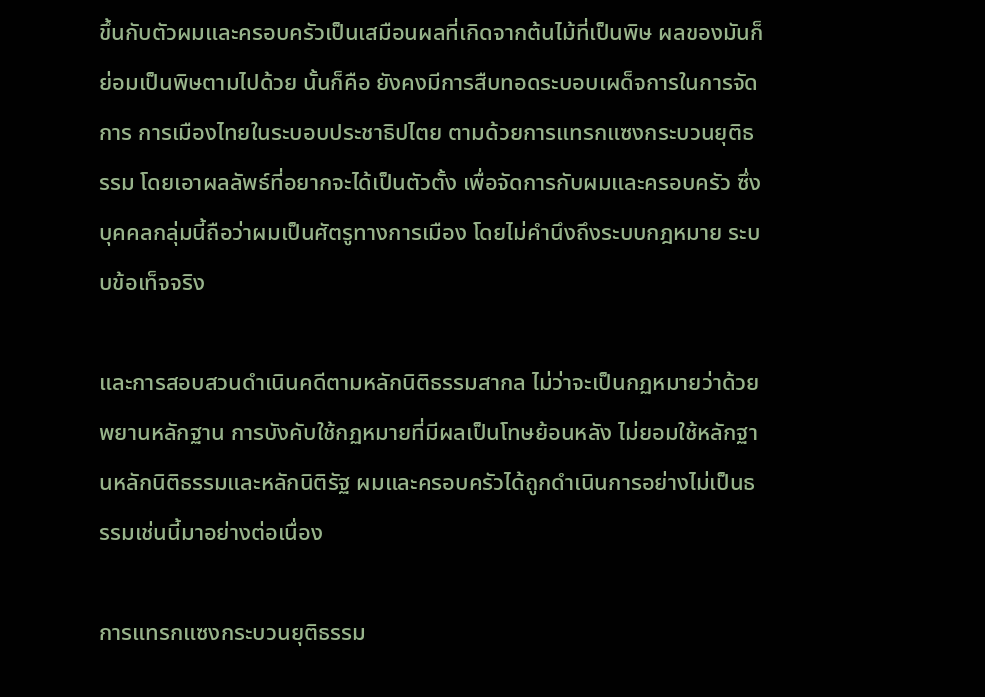ขึ้นกับตัวผมและครอบครัวเป็นเสมือนผลที่เกิดจากต้นไม้ที่เป็นพิษ ผลของมันก็ย่อมเป็นพิษตามไปด้วย นั้นก็คือ ยังคงมีการสืบทอดระบอบเผด็จการในการจัดการ การเมืองไทยในระบอบประชาธิปไตย ตามด้วยการแทรกแซงกระบวนยุติธรรม โดยเอาผลลัพธ์ที่อยากจะได้เป็นตัวตั้ง เพื่อจัดการกับผมและครอบครัว ซึ่งบุคคลกลุ่มนี้ถือว่าผมเป็นศัตรูทางการเมือง โดยไม่คำนึงถึงระบบกฎหมาย ระบบข้อเท็จจริง

และการสอบสวนดำเนินคดีตามหลักนิติธรรมสากล ไม่ว่าจะเป็นกฏหมายว่าด้วยพยานหลักฐาน การบังคับใช้กฏหมายที่มีผลเป็นโทษย้อนหลัง ไม่ยอมใช้หลักฐานหลักนิติธรรมและหลักนิติรัฐ ผมและครอบครัวได้ถูกดำเนินการอย่างไม่เป็นธรรมเช่นนี้มาอย่างต่อเนื่อง

การแทรกแซงกระบวนยุติธรรม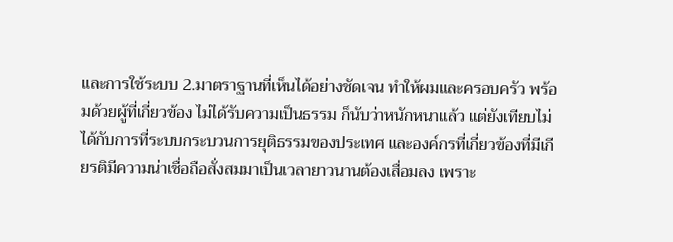และการใช้ระบบ 2.มาตราฐานที่เห็นได้อย่างชัดเจน ทำให้ผมและครอบครัว พร้อมด้วยผู้ที่เกี่ยวข้อง ไม่ได้รับความเป็นธรรม ก็นับว่าหนักหนาแล้ว แต่ยังเทียบไม่ได้กับการที่ระบบกระบวนการยุติธรรมของประเทศ และองค์กรที่เกี่ยวข้องที่มีเกียรติมีความน่าเชื่อถือสั่งสมมาเป็นเวลายาวนานต้องเสื่อมลง เพราะ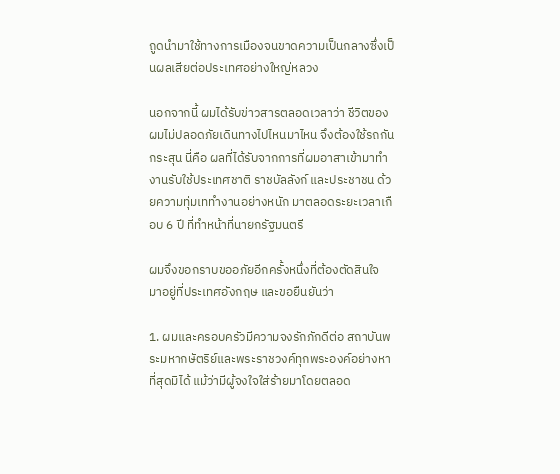ถูดนำมาใช้ทางการเมืองจนขาดความเป็นกลางซึ่งเป็นผลเสียต่อประเทศอย่างใหญ่หลวง

นอกจากนี้ ผมได้รับข่าวสารตลอดเวลาว่า ชีวิตของผมไม่ปลอดภัยเดินทางไปไหนมาไหน จึงต้องใช้รถกันกระสุน นี่คือ ผลที่ได้รับจากการที่ผมอาสาเข้ามาทำงานรับใช้ประเทศชาติ ราชบัลลังก์ และประชาชน ด้วยความทุ่มเททำงานอย่างหนัก มาตลอดระยะเวลาเกือบ 6 ปี ที่ทำหน้าที่นายกรัฐมนตรี

ผมจึงขอกราบขออภัยอีกครั้งหนึ่งที่ต้องตัดสินใจ มาอยู่ที่ประเทศอังกฤษ และขอยืนยันว่า

1. ผมและครอบครัวมีความจงรักภักดีต่อ สถาบันพระมหากษัตริย์และพระราชวงค์ทุกพระองค์อย่างหาที่สุดมิได้ แม้ว่ามีผู้จงใจใส่ร้ายมาโดยตลอด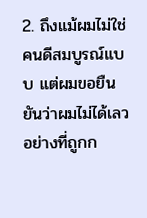2. ถึงแม้ผมไม่ใช่คนดีสมบูรณ์แบบ แต่ผมขอยืนยันว่าผมไม่ได้เลวอย่างที่ถูกก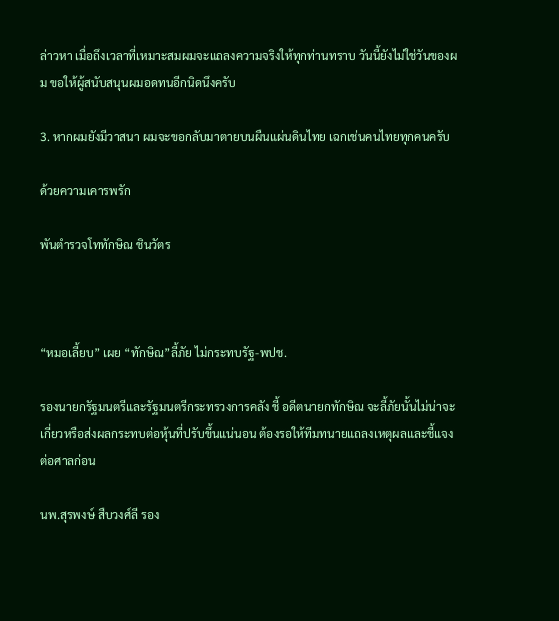ล่าวหา เมื่อถึงเวลาที่เหมาะสมผมจะแถลงความจริงให้ทุกท่านทราบ วันนี้ยังไม่ใช่วันของผม ขอให้ผู้สนับสนุนผมอดทนอีกนิดนึงครับ

3. หากผมยังมีวาสนา ผมจะขอกลับมาตายบนผืนแผ่นดินไทย เฉกเช่นคนไทยทุกคนครับ

ด้วยความเคารพรัก

พันตำรวจโททักษิณ ชินวัตร



“หมอเลี้ยบ” เผย “ทักษิณ”ลี้ภัย ไม่กระทบรัฐ-พปช.

รองนายกรัฐมนตรีและรัฐมนตรีกระทรวงการคลัง ชี้ อดีตนายกทักษิณ จะลี้ภัยนั้นไม่น่าจะเกี่ยวหรือส่งผลกระทบต่อหุ้นที่ปรับขึ้นแน่นอน ต้องรอให้ทีมทนายแถลงเหตุผลและชี้แจงต่อศาลก่อน

นพ.สุรพงษ์ สืบวงศ์ลี รอง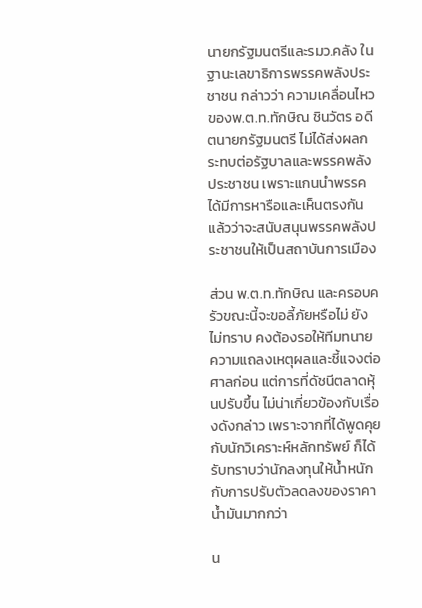นายกรัฐมนตรีและรมว.คลัง ในฐานะเลขาธิการพรรคพลังประชาชน กล่าวว่า ความเคลื่อนไหวของพ.ต.ท.ทักษิณ ชินวัตร อดีตนายกรัฐมนตรี ไม่ได้ส่งผลกระทบต่อรัฐบาลและพรรคพลังประชาชน เพราะแกนนำพรรคได้มีการหารือและเห็นตรงกันแล้วว่าจะสนับสนุนพรรคพลังประชาชนให้เป็นสถาบันการเมือง

ส่วน พ.ต.ท.ทักษิณ และครอบครัวขณะนี้จะขอลี้ภัยหรือไม่ ยังไม่ทราบ คงต้องรอให้ทีมทนายความแถลงเหตุผลและชี้แจงต่อศาลก่อน แต่การที่ดัชนีตลาดหุ้นปรับขึ้น ไม่น่าเกี่ยวข้องกับเรื่องดังกล่าว เพราะจากที่ได้พูดคุยกับนักวิเคราะห์หลักทรัพย์ ก็ได้รับทราบว่านักลงทุนให้น้ำหนักกับการปรับตัวลดลงของราคาน้ำมันมากกว่า

น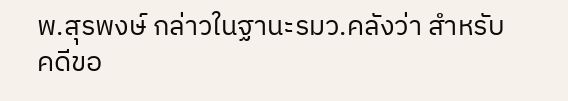พ.สุรพงษ์ กล่าวในฐานะรมว.คลังว่า สำหรับคดีขอ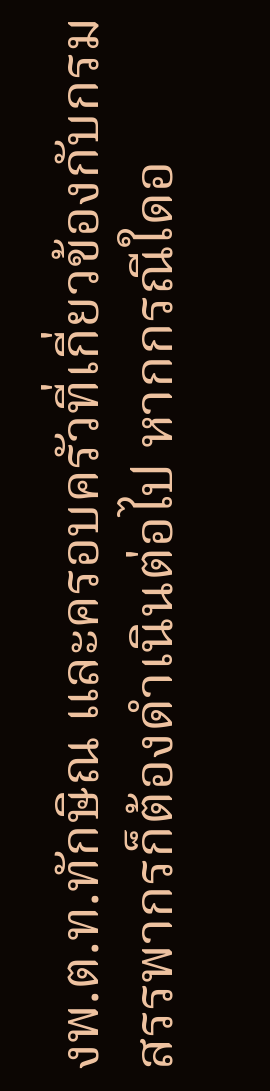งพ.ต.ท.ทักษิณ และครอบครัวที่เกี่ยวข้องกับกรมสรรพากรก็ต้องดำเนินต่อไป หากกรณีใดอ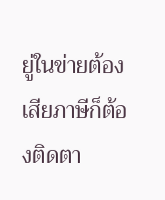ยู่ในข่ายต้องเสียภาษีก็ต้องติดตา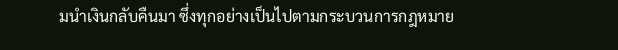มนำเงินกลับคืนมา ซึ่งทุกอย่างเป็นไปตามกระบวนการกฎหมาย